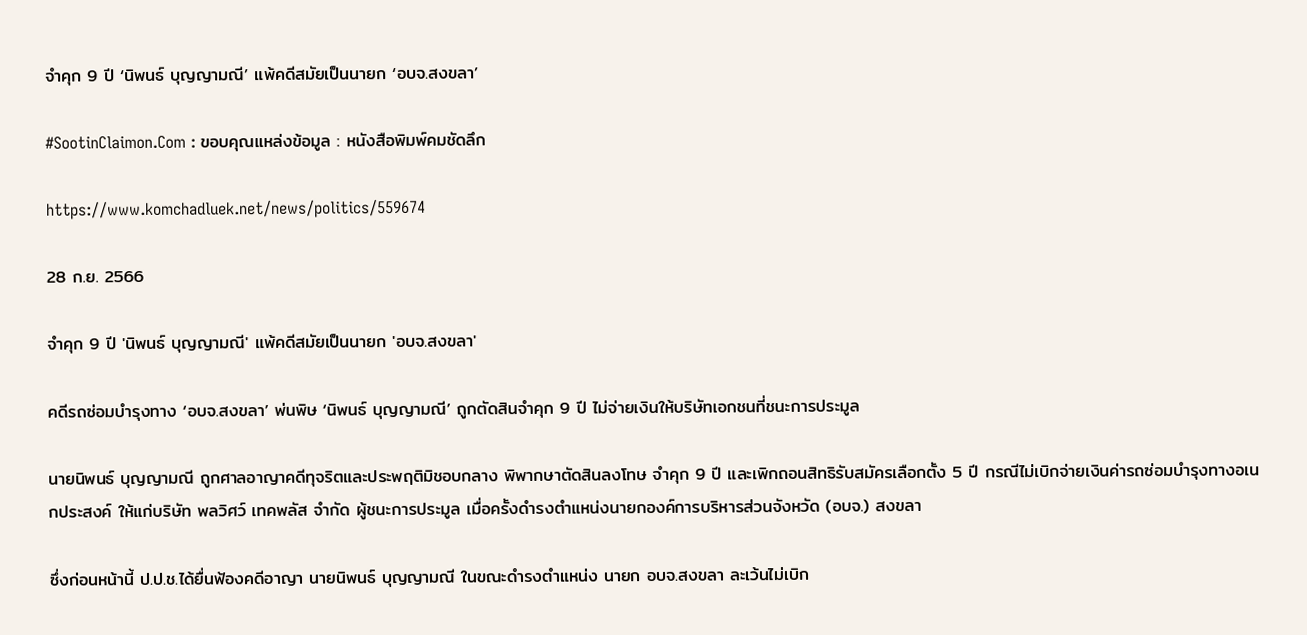จำคุก 9 ปี ‘นิพนธ์ บุญญามณี’ แพ้คดีสมัยเป็นนายก ‘อบจ.สงขลา’

#SootinClaimon.Com : ขอบคุณแหล่งข้อมูล : หนังสือพิมพ์คมชัดลึก

https://www.komchadluek.net/news/politics/559674

28 ก.ย. 2566

จำคุก 9 ปี 'นิพนธ์ บุญญามณี' แพ้คดีสมัยเป็นนายก 'อบจ.สงขลา'

คดีรถซ่อมบำรุงทาง ‘อบจ.สงขลา’ พ่นพิษ ‘นิพนธ์ บุญญามณี’ ถูกตัดสินจำคุก 9 ปี ไม่จ่ายเงินให้บริษัทเอกชนที่ชนะการประมูล

นายนิพนธ์ บุญญามณี ถูกศาลอาญาคดีทุจริตและประพฤติมิชอบกลาง พิพากษาตัดสินลงโทษ จำคุก 9 ปี และเพิกถอนสิทธิรับสมัครเลือกตั้ง 5 ปี กรณีไม่เบิกจ่ายเงินค่ารถซ่อมบำรุงทางอเนกประสงค์ ให้แก่บริษัท พลวิศว์ เทคพลัส จำกัด ผู้ชนะการประมูล เมื่อครั้งดำรงตำแหน่งนายกองค์การบริหารส่วนจังหวัด (อบจ.) สงขลา

ซึ่งก่อนหน้านี้ ป.ป.ช.ได้ยื่นฟ้องคดีอาญา นายนิพนธ์ บุญญามณี ในขณะดำรงตำแหน่ง นายก อบจ.สงขลา ละเว้นไม่เบิก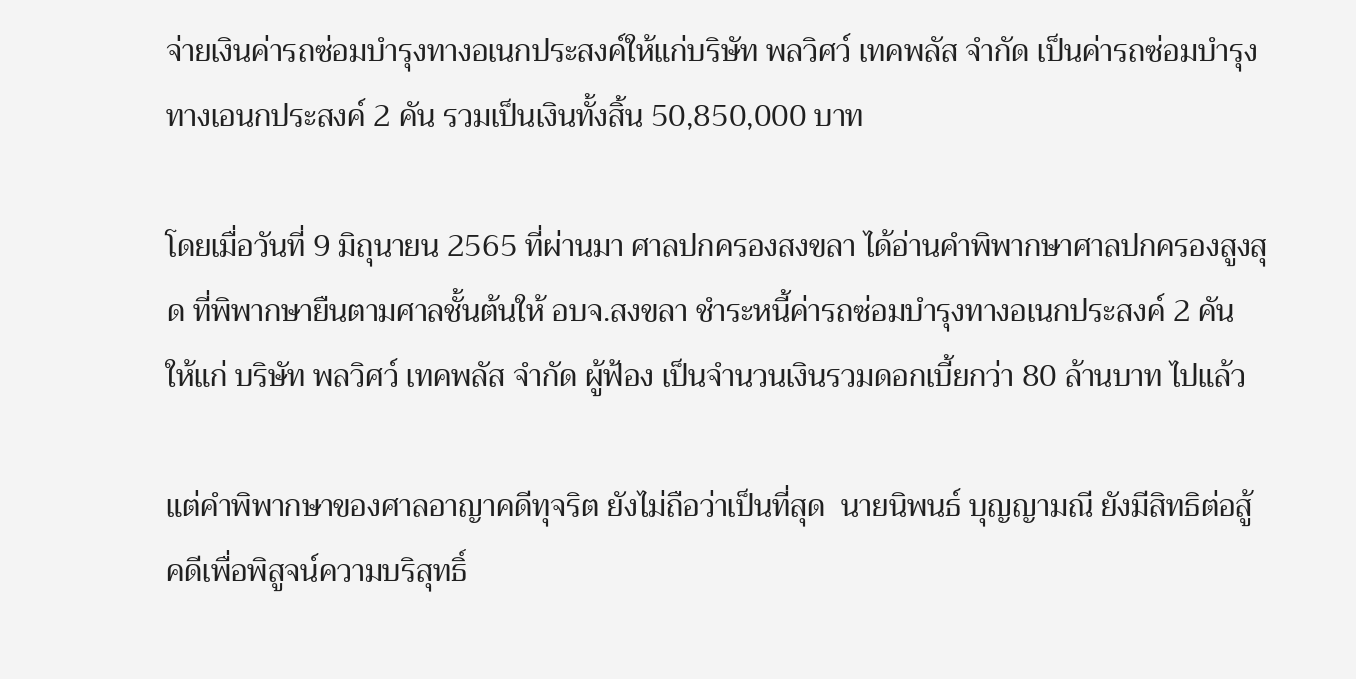จ่ายเงินค่ารถซ่อมบำรุงทางอเนกประสงค์ให้แก่บริษัท พลวิศว์ เทคพลัส จำกัด เป็นค่ารถซ่อมบำรุงทางเอนกประสงค์ 2 คัน รวมเป็นเงินทั้งสิ้น 50,850,000 บาท

โดยเมื่อวันที่ 9 มิถุนายน 2565 ที่ผ่านมา ศาลปกครองสงขลา ได้อ่านคำพิพากษาศาลปกครองสูงสุด ที่พิพากษายืนตามศาลชั้นต้นให้ อบจ.สงขลา ชำระหนี้ค่ารถซ่อมบำรุงทางอเนกประสงค์ 2 คัน ให้แก่ บริษัท พลวิศว์ เทคพลัส จำกัด ผู้ฟ้อง เป็นจำนวนเงินรวมดอกเบี้ยกว่า 80 ล้านบาท ไปแล้ว

แต่คำพิพากษาของศาลอาญาคดีทุจริต ยังไม่ถือว่าเป็นที่สุด  นายนิพนธ์ บุญญามณี ยังมีสิทธิต่อสู้คดีเพื่อพิสูจน์ความบริสุทธิ์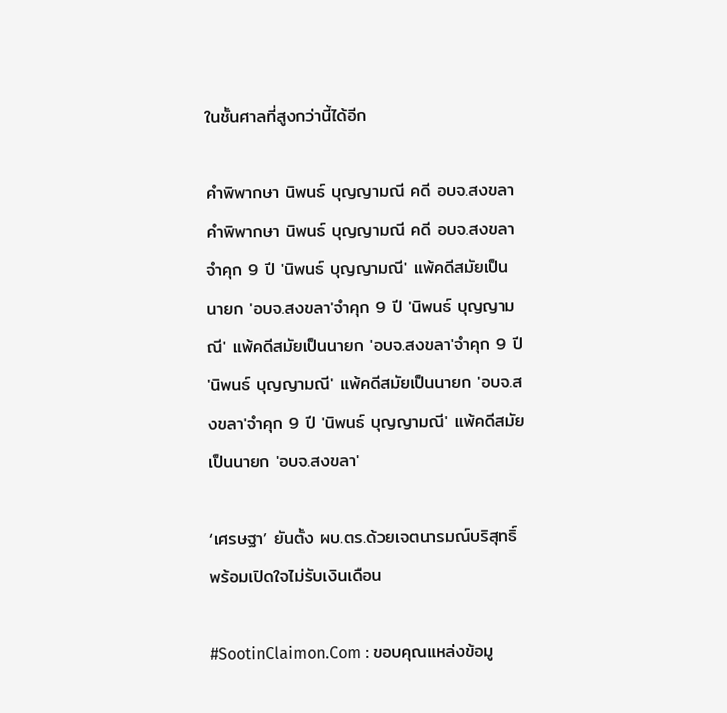ในชั้นศาลที่สูงกว่านี้ได้อีก

คำพิพากษา นิพนธ์ บุญญามณี คดี อบจ.สงขลาคำพิพากษา นิพนธ์ บุญญามณี คดี อบจ.สงขลาจำคุก 9 ปี 'นิพนธ์ บุญญามณี' แพ้คดีสมัยเป็นนายก 'อบจ.สงขลา'จำคุก 9 ปี 'นิพนธ์ บุญญามณี' แพ้คดีสมัยเป็นนายก 'อบจ.สงขลา'จำคุก 9 ปี 'นิพนธ์ บุญญามณี' แพ้คดีสมัยเป็นนายก 'อบจ.สงขลา'จำคุก 9 ปี 'นิพนธ์ บุญญามณี' แพ้คดีสมัยเป็นนายก 'อบจ.สงขลา'

‘เศรษฐา’ ยันตั้ง ผบ.ตร.ด้วยเจตนารมณ์บริสุทธิ์ พร้อมเปิดใจไม่รับเงินเดือน

#SootinClaimon.Com : ขอบคุณแหล่งข้อมู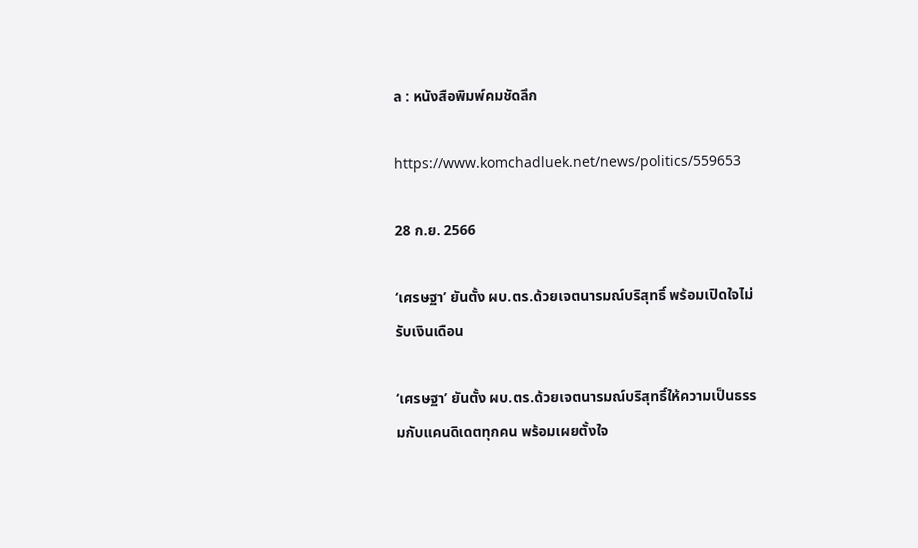ล : หนังสือพิมพ์คมชัดลึก

https://www.komchadluek.net/news/politics/559653

28 ก.ย. 2566

‘เศรษฐา’ ยันตั้ง ผบ.ตร.ด้วยเจตนารมณ์บริสุทธิ์ พร้อมเปิดใจไม่รับเงินเดือน

‘เศรษฐา’ ยันตั้ง ผบ.ตร.ด้วยเจตนารมณ์บริสุทธิ์ให้ความเป็นธรรมกับแคนดิเดตทุกคน พร้อมเผยตั้งใจ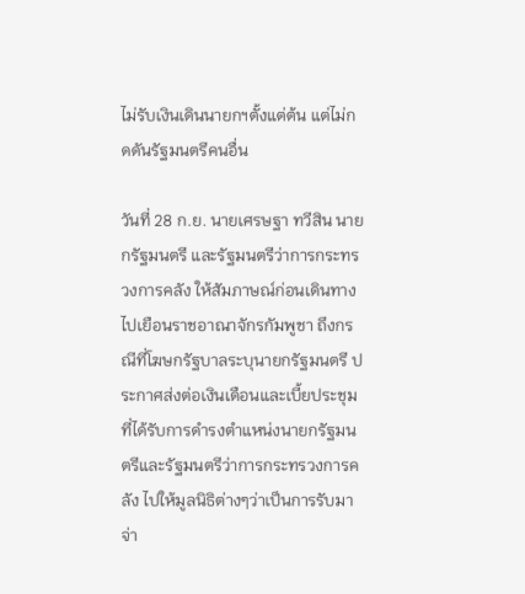ไม่รับเงินเดินนายกฯตั้งแต่ต้น แต่ไม่กดดันรัฐมนตรีคนอื่น

วันที่ 28 ก.ย. นายเศรษฐา ทวีสิน นายกรัฐมนตรี และรัฐมนตรีว่าการกระทรวงการคลัง ให้สัมภาษณ์ก่อนเดินทางไปเยือนราชอาณาจักรกัมพูชา ถึงกรณีที่โฆษกรัฐบาลระบุนายกรัฐมนตรี ประกาศส่งต่อเงินเดือนและเบี้ยประชุมที่ได้รับการดำรงตำแหน่งนายกรัฐมนตรีและรัฐมนตรีว่าการกระทรวงการคลัง ไปให้มูลนิธิต่างๆว่าเป็นการรับมา จ่า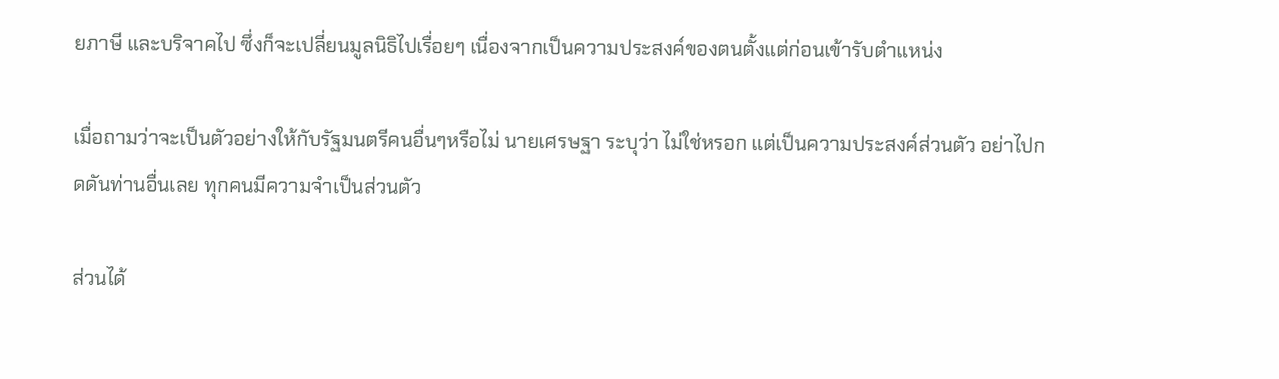ยภาษี และบริจาคไป ซึ่งก็จะเปลี่ยนมูลนิธิไปเรื่อยๆ เนื่องจากเป็นความประสงค์ของตนตั้งแต่ก่อนเข้ารับตำแหน่ง

เมื่อถามว่าจะเป็นตัวอย่างให้กับรัฐมนตรีคนอื่นๆหรือไม่ นายเศรษฐา ระบุว่า ไม่ใช่หรอก แต่เป็นความประสงค์ส่วนตัว อย่าไปกดดันท่านอื่นเลย ทุกคนมีความจำเป็นส่วนตัว

ส่วนได้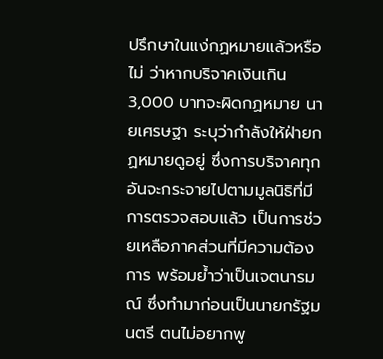ปรึกษาในแง่กฏหมายแล้วหรือไม่ ว่าหากบริจาคเงินเกิน 3,000 บาทจะผิดกฏหมาย นายเศรษฐา ระบุว่ากำลังให้ฝ่ายกฏหมายดูอยู่ ซึ่งการบริจาคทุกอันจะกระจายไปตามมูลนิธิที่มีการตรวจสอบแล้ว เป็นการช่วยเหลือภาคส่วนที่มีความต้องการ พร้อมย้ำว่าเป็นเจตนารมณ์ ซึ่งทำมาก่อนเป็นนายกรัฐมนตรี ตนไม่อยากพู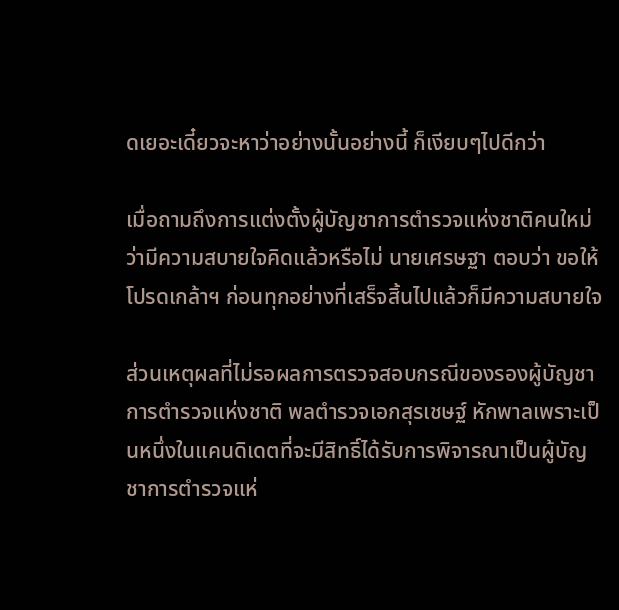ดเยอะเดี๋ยวจะหาว่าอย่างนั้นอย่างนี้ ก็เงียบๆไปดีกว่า

เมื่อถามถึงการแต่งตั้งผู้บัญชาการตำรวจแห่งชาติคนใหม่ ว่ามีความสบายใจคิดแล้วหรือไม่ นายเศรษฐา ตอบว่า ขอให้โปรดเกล้าฯ ก่อนทุกอย่างที่เสร็จสิ้นไปแล้วก็มีความสบายใจ

ส่วนเหตุผลที่ไม่รอผลการตรวจสอบกรณีของรองผู้บัญชาการตำรวจแห่งชาติ พลตำรวจเอกสุรเชษฐ์ หักพาลเพราะเป็นหนึ่งในแคนดิเดตที่จะมีสิทธิ์ได้รับการพิจารณาเป็นผู้บัญชาการตำรวจแห่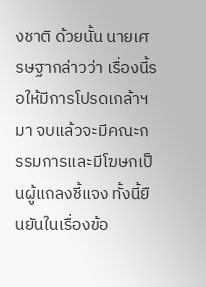งชาติ ด้วยนั้น นายเศรษฐากล่าวว่า เรื่องนี้รอให้มีการโปรดเกล้าฯ มา จบแล้วจะมีคณะกรรมการและมีโฆษกเป็นผู้แถลงชี้แจง ทั้งนี้ยืนยันในเรื่องข้อ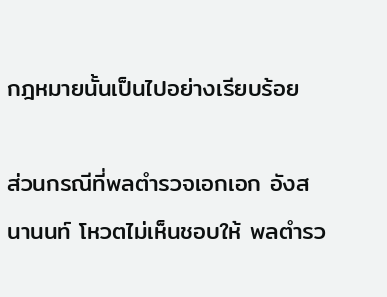กฎหมายนั้นเป็นไปอย่างเรียบร้อย

ส่วนกรณีที่พลตำรวจเอกเอก อังสนานนท์ โหวตไม่เห็นชอบให้ พลตำรว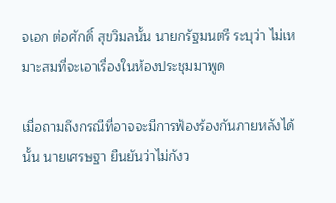จเอก ต่อศักดิ์ สุขวิมลนั้น นายกรัฐมนตรี ระบุว่า ไม่เหมาะสมที่จะเอาเรื่องในห้องประชุมมาพูด

เมื่อถามถึงกรณีที่อาจจะมีการฟ้องร้องกันภายหลังได้นั้น นายเศรษฐา ยืนยันว่าไม่กังว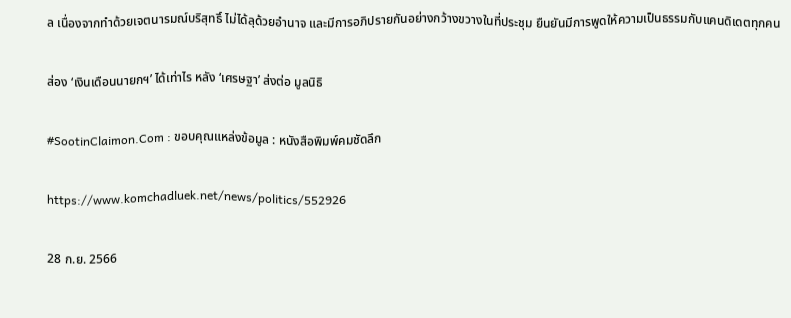ล เนื่องจากทำด้วยเจตนารมณ์บริสุทธิ์ ไม่ได้ลุด้วยอำนาจ และมีการอภิปรายกันอย่างกว้างขวางในที่ประชุม ยืนยันมีการพูดให้ความเป็นธรรมกับแคนดิเดตทุกคน

ส่อง ‘เงินเดือนนายกฯ’ ได้เท่าไร หลัง ‘เศรษฐา’ ส่งต่อ มูลนิธิ

#SootinClaimon.Com : ขอบคุณแหล่งข้อมูล : หนังสือพิมพ์คมชัดลึก

https://www.komchadluek.net/news/politics/552926

28 ก.ย. 2566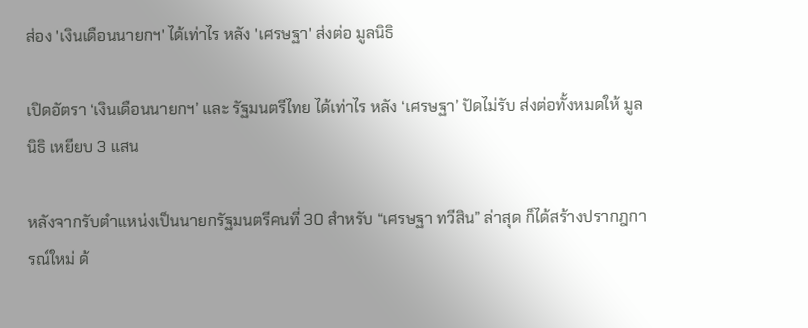ส่อง 'เงินเดือนนายกฯ' ได้เท่าไร หลัง 'เศรษฐา' ส่งต่อ มูลนิธิ

เปิดอัตรา ‘เงินเดือนนายกฯ’ และ รัฐมนตรีไทย ได้เท่าไร หลัง ‘เศรษฐา’ ปัดไม่รับ ส่งต่อทั้งหมดให้ มูลนิธิ เหยียบ 3 แสน

หลังจากรับตำแหน่งเป็นนายกรัฐมนตรีคนที่ 30 สำหรับ “เศรษฐา ทวีสิน” ล่าสุด ก็ได้สร้างปรากฎการณ์ใหม่ ด้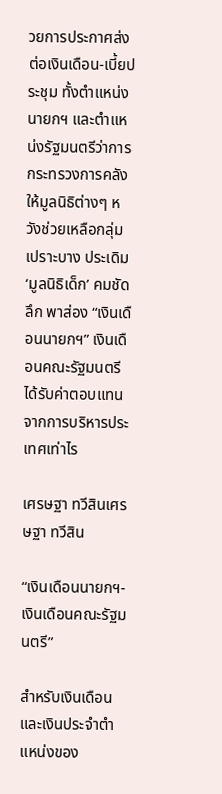วยการประกาศส่งต่อเงินเดือน-เบี้ยประชุม ทั้งตำแหน่งนายกฯ และตำแหน่งรัฐมนตรีว่าการกระทรวงการคลัง ให้มูลนิธิต่างๆ หวังช่วยเหลือกลุ่มเปราะบาง ประเดิม ‘มูลนิธิเด็ก’ คมชัดลึก พาส่อง “เงินเดือนนายกฯ” เงินเดือนคณะรัฐมนตรี ได้รับค่าตอบแทนจากการบริหารประเทศเท่าไร

เศรษฐา ทวีสินเศรษฐา ทวีสิน

“เงินเดือนนายกฯ-เงินเดือนคณะรัฐมนตรี”

สำหรับเงินเดือน และเงินประจำตำแหน่งของ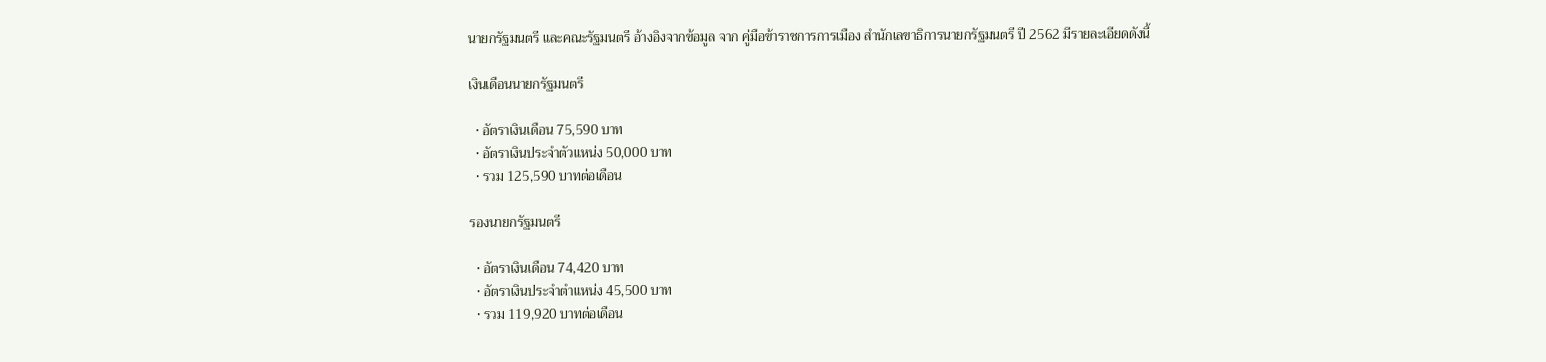นายกรัฐมนตรี และคณะรัฐมนตรี อ้างอิงจากข้อมูล จาก คู่มือข้าราชการการเมือง สำนักเลขาธิการนายกรัฐมนตรี ปี 2562 มีรายละเอียดดังนี้

เงินเดือนนายกรัฐมนตรี

  • อัตราเงินเดือน 75,590 บาท
  • อัตราเงินประจำตัวแหน่ง 50,000 บาท
  • รวม 125,590 บาทต่อเดือน

รองนายกรัฐมนตรี

  • อัตราเงินเดือน 74,420 บาท
  • อัตราเงินประจำตำแหน่ง 45,500 บาท
  • รวม 119,920 บาทต่อเดือน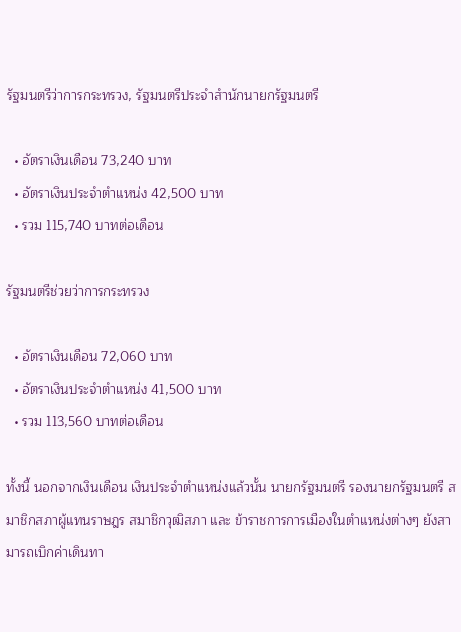รัฐมนตรีว่าการกระทรวง, รัฐมนตรีประจำสำนักนายกรัฐมนตรี

  • อัตราเงินเดือน 73,240 บาท
  • อัตราเงินประจำตำแหน่ง 42,500 บาท
  • รวม 115,740 บาทต่อเดือน

รัฐมนตรีช่วยว่าการกระทรวง

  • อัตราเงินเดือน 72,060 บาท
  • อัตราเงินประจำตำแหน่ง 41,500 บาท
  • รวม 113,560 บาทต่อเดือน

ทั้งนี้ นอกจากเงินเดือน เงินประจำตำแหน่งแล้วนั้น นายกรัฐมนตรี รองนายกรัฐมนตรี สมาชิกสภาผู้แทนราษฎร สมาชิกวุฒิสภา และ ข้าราชการการเมืองในตำแหน่งต่างๆ ยังสามารถเบิกค่าเดินทา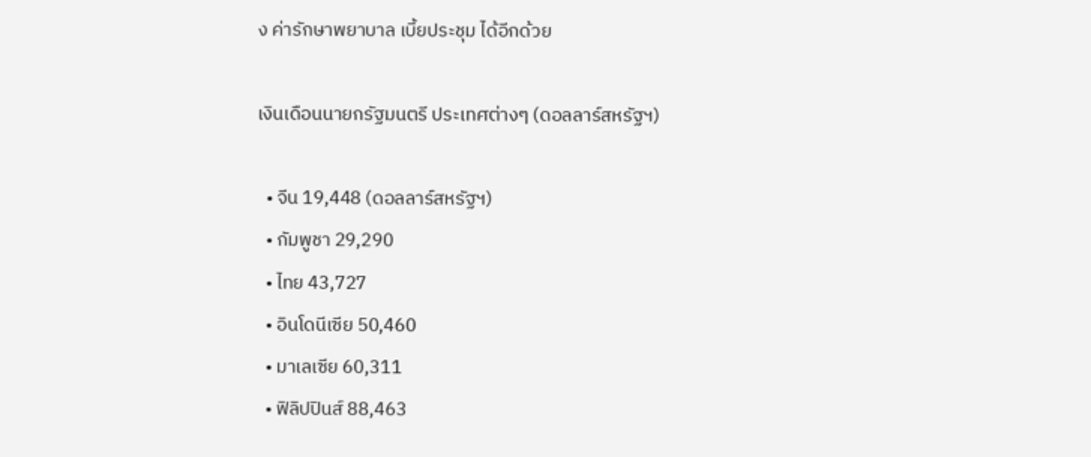ง ค่ารักษาพยาบาล เบี้ยประชุม ได้อีกด้วย

เงินเดือนนายกรัฐมนตรี ประเทศต่างๆ (ดอลลาร์สหรัฐฯ)

  • จีน 19,448 (ดอลลาร์สหรัฐฯ)
  • กัมพูชา 29,290
  • ไทย 43,727
  • อินโดนีเซีย 50,460
  • มาเลเซีย 60,311
  • ฟิลิปปินส์ 88,463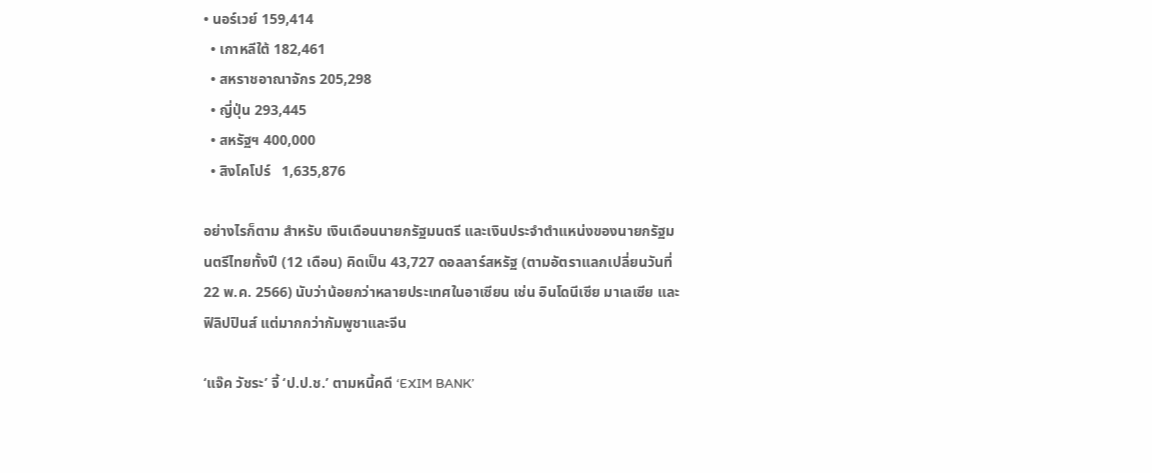• นอร์เวย์ 159,414
  • เกาหลีใต้ 182,461
  • สหราชอาณาจักร 205,298
  • ญี่ปุ่น 293,445
  • สหรัฐฯ 400,000
  • สิงโคโปร์   1,635,876

อย่างไรก็ตาม สำหรับ เงินเดือนนายกรัฐมนตรี และเงินประจำตำแหน่งของนายกรัฐมนตรีไทยทั้งปี (12 เดือน) คิดเป็น 43,727 ดอลลาร์สหรัฐ (ตามอัตราแลกเปลี่ยนวันที่ 22 พ.ค. 2566) นับว่าน้อยกว่าหลายประเทศในอาเซียน เช่น อินโดนีเซีย มาเลเซีย และฟิลิปปินส์ แต่มากกว่ากัมพูชาและจีน

‘แจ๊ค วัชระ’ จี้ ‘ป.ป.ช.’ ตามหนี้คดี ‘EXIM BANK’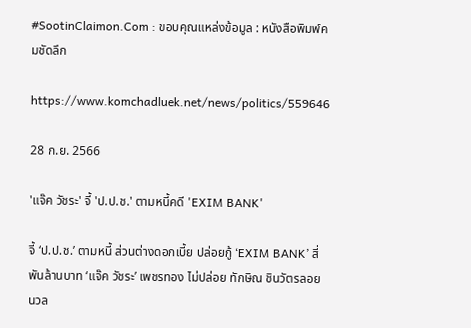#SootinClaimon.Com : ขอบคุณแหล่งข้อมูล : หนังสือพิมพ์คมชัดลึก

https://www.komchadluek.net/news/politics/559646

28 ก.ย. 2566

'แจ๊ค วัชระ' จี้ 'ป.ป.ช.' ตามหนี้คดี 'EXIM BANK'

จี้ ‘ป.ป.ช.’ ตามหนี้ ส่วนต่างดอกเบี้ย ปล่อยกู้ ‘EXIM BANK’ สี่พันล้านบาท ‘แจ๊ค วัชระ’ เพชรทอง ไม่ปล่อย ทักษิณ ชินวัตรลอยนวล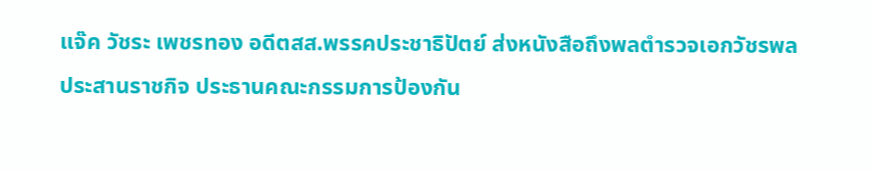แจ๊ค วัชระ เพชรทอง อดีตสส.พรรคประชาธิปัตย์ ส่งหนังสือถึงพลตำรวจเอกวัชรพล ประสานราชกิจ ประธานคณะกรรมการป้องกัน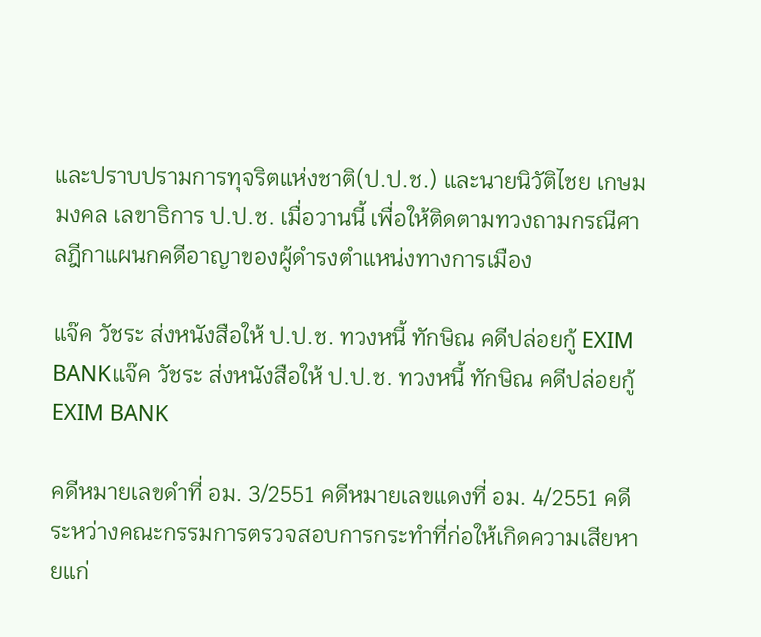และปราบปรามการทุจริตแห่งชาติ(ป.ป.ช.) และนายนิวัติไชย เกษมมงคล เลขาธิการ ป.ป.ช. เมื่อวานนี้ เพื่อให้ติดตามทวงถามกรณีศาลฎีกาแผนกคดีอาญาของผู้ดำรงตำแหน่งทางการเมือง

แจ๊ค วัชระ ส่งหนังสือให้ ป.ป.ช. ทวงหนี้ ทักษิณ คดีปล่อยกู้ EXIM BANKแจ๊ค วัชระ ส่งหนังสือให้ ป.ป.ช. ทวงหนี้ ทักษิณ คดีปล่อยกู้ EXIM BANK

คดีหมายเลขดำที่ อม. 3/2551 คดีหมายเลขแดงที่ อม. 4/2551 คดีระหว่างคณะกรรมการตรวจสอบการกระทำที่ก่อให้เกิดความเสียหายแก่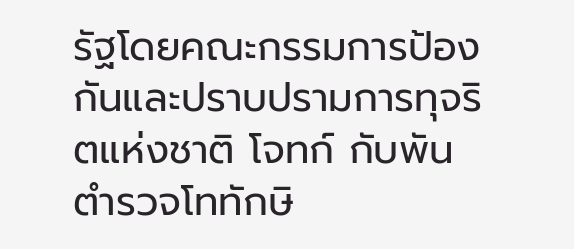รัฐโดยคณะกรรมการป้องกันและปราบปรามการทุจริตแห่งชาติ โจทก์ กับพันตำรวจโททักษิ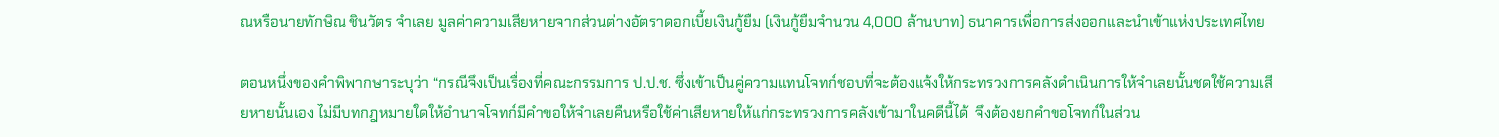ณหรือนายทักษิณ ชินวัตร จำเลย มูลค่าความเสียหายจากส่วนต่างอัตราดอกเบี้ยเงินกู้ยืม (เงินกู้ยืมจำนวน 4,000 ล้านบาท) ธนาคารเพื่อการส่งออกและนำเข้าแห่งประเทศไทย

ตอนหนึ่งของคำพิพากษาระบุว่า “กรณีจึงเป็นเรื่องที่คณะกรรมการ ป.ป.ช. ซึ่งเข้าเป็นคู่ความแทนโจทก์ชอบที่จะต้องแจ้งให้กระทรวงการคลังดำเนินการให้จำเลยนั้นชดใช้ความเสียหายนั้นเอง ไม่มีบทกฎหมายใดให้อำนาจโจทก์มีคำขอให้จำเลยคืนหรือใช้ค่าเสียหายให้แก่กระทรวงการคลังเข้ามาในคดีนี้ได้  จึงต้องยกคำขอโจทก์ในส่วน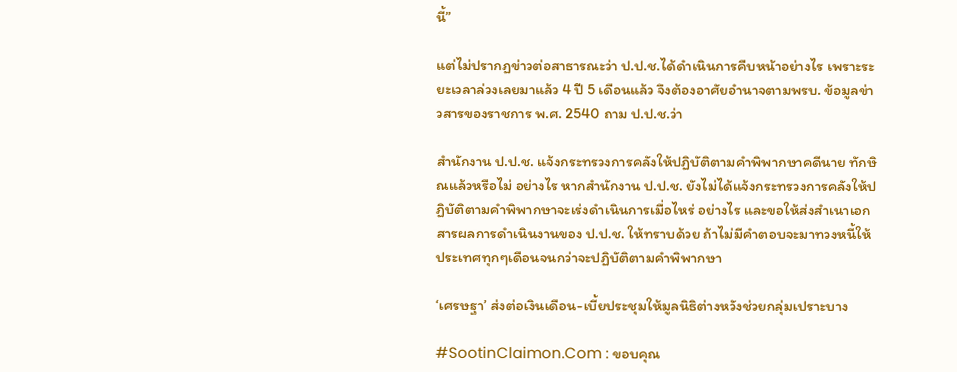นี้”

แต่ไม่ปรากฏข่าวต่อสาธารณะว่า ป.ป.ช.ได้ดำเนินการคืบหน้าอย่างไร เพราะระยะเวลาล่วงเลยมาแล้ว 4 ปี 5 เดือนแล้ว จึงต้องอาศัยอำนาจตามพรบ. ข้อมูลข่าวสารของราชการ พ.ศ. 2540 ถาม ป.ป.ช.ว่า

สำนักงาน ป.ป.ช. แจ้งกระทรวงการคลังให้ปฏิบัติตามคำพิพากษาคดีนาย ทักษิณแล้วหรือไม่ อย่างไร หากสำนักงาน ป.ป.ช. ยังไม่ได้แจ้งกระทรวงการคลังให้ปฏิบัติตามคำพิพากษาจะเร่งดำเนินการเมื่อไหร่ อย่างไร และขอให้ส่งสำเนาเอกสารผลการดำเนินงานของ ป.ป.ช. ให้ทราบด้วย ถ้าไม่มีคำตอบจะมาทวงหนี้ให้ประเทศทุกๆเดือนจนกว่าจะปฏิบัติตามคำพิพากษา

‘เศรษฐา’ ส่งต่อเงินเดือน-เบี้ยประชุมให้มูลนิธิต่างหวังช่วยกลุ่มเปราะบาง

#SootinClaimon.Com : ขอบคุณ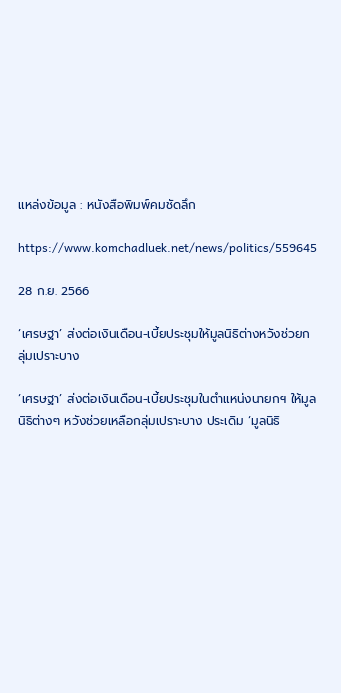แหล่งข้อมูล : หนังสือพิมพ์คมชัดลึก

https://www.komchadluek.net/news/politics/559645

28 ก.ย. 2566

‘เศรษฐา’ ส่งต่อเงินเดือน-เบี้ยประชุมให้มูลนิธิต่างหวังช่วยกลุ่มเปราะบาง

‘เศรษฐา’ ส่งต่อเงินเดือน-เบี้ยประชุมในตำแหน่งนายกฯ ให้มูลนิธิต่างๆ หวังช่วยเหลือกลุ่มเปราะบาง ประเดิม ‘มูลนิธิ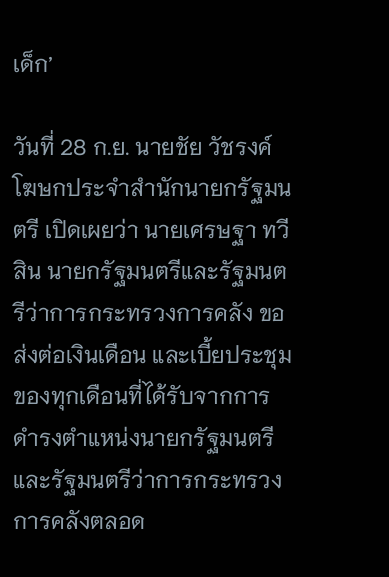เด็ก’

วันที่ 28 ก.ย. นายชัย วัชรงค์ โฆษกประจำสำนักนายกรัฐมนตรี เปิดเผยว่า นายเศรษฐา ทวีสิน นายกรัฐมนตรีและรัฐมนตรีว่าการกระทรวงการคลัง ขอส่งต่อเงินเดือน และเบี้ยประชุมของทุกเดือนที่ได้รับจากการดำรงตำแหน่งนายกรัฐมนตรี และรัฐมนตรีว่าการกระทรวงการคลังตลอด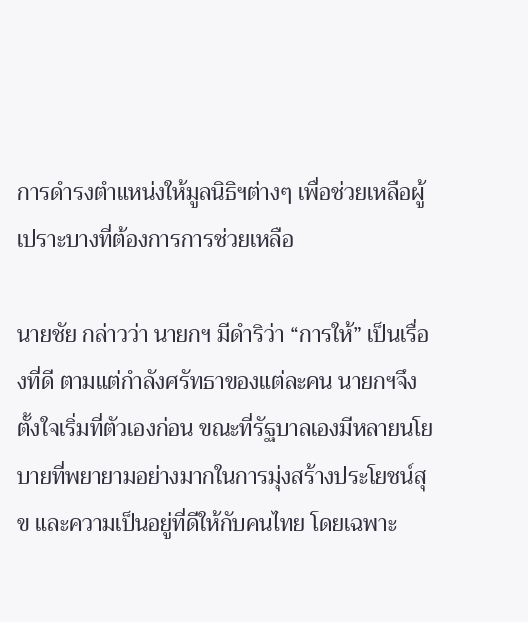การดำรงตำแหน่งให้มูลนิธิฯต่างๆ เพื่อช่วยเหลือผู้เปราะบางที่ต้องการการช่วยเหลือ

นายชัย กล่าวว่า นายกฯ มีดำริว่า “การให้” เป็นเรื่องที่ดี ตามแต่กำลังศรัทธาของแต่ละคน นายกฯจึงตั้งใจเริ่มที่ตัวเองก่อน ขณะที่รัฐบาลเองมีหลายนโยบายที่พยายามอย่างมากในการมุ่งสร้างประโยชน์สุข และความเป็นอยู่ที่ดีให้กับคนไทย โดยเฉพาะ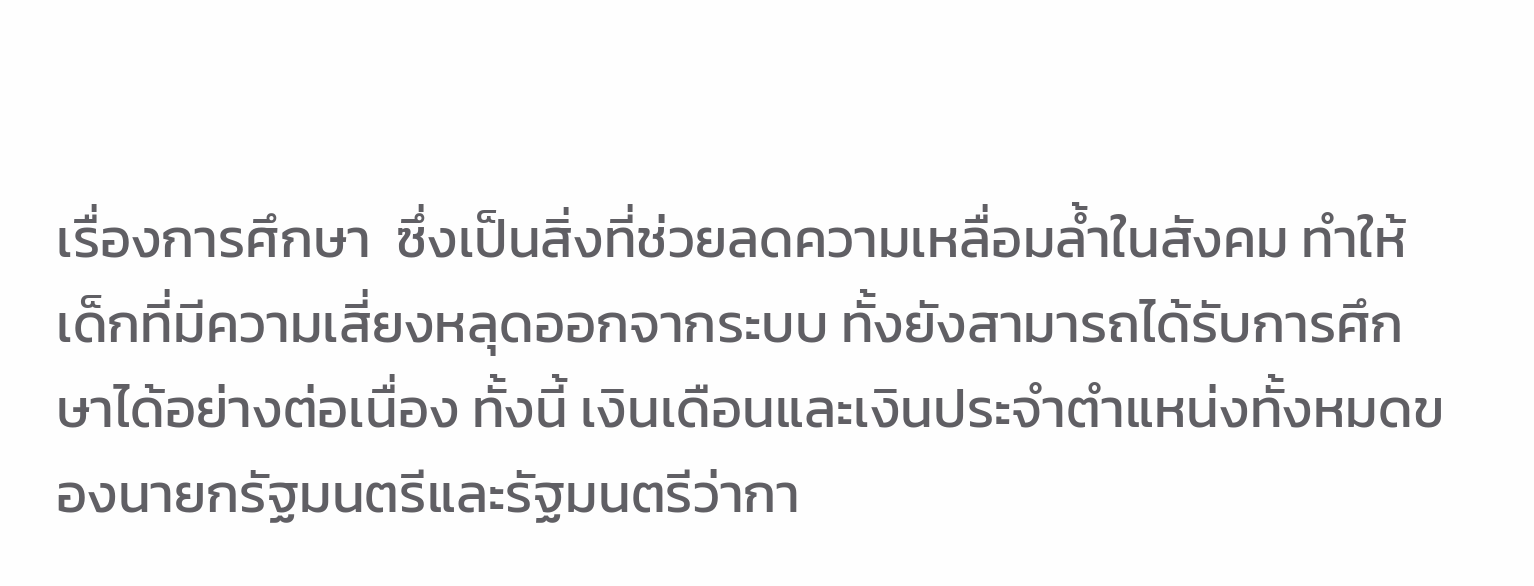เรื่องการศึกษา  ซึ่งเป็นสิ่งที่ช่วยลดความเหลื่อมล้ำในสังคม ทำให้เด็กที่มีความเสี่ยงหลุดออกจากระบบ ทั้งยังสามารถได้รับการศึกษาได้อย่างต่อเนื่อง ทั้งนี้ เงินเดือนและเงินประจำตำแหน่งทั้งหมดของนายกรัฐมนตรีและรัฐมนตรีว่ากา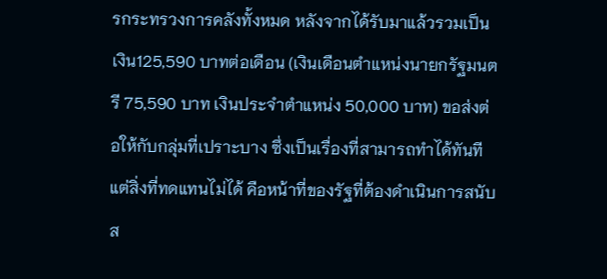รกระทรวงการคลังทั้งหมด หลังจากได้รับมาแล้วรวมเป็นเงิน125,590 บาทต่อเดือน (เงินเดือนตำแหน่งนายกรัฐมนตรี 75,590 บาท เงินประจำตำแหน่ง 50,000 บาท) ขอส่งต่อให้กับกลุ่มที่เปราะบาง ซึ่งเป็นเรื่องที่สามารถทำได้ทันที แต่สิ่งที่ทดแทนไม่ได้ คือหน้าที่ของรัฐที่ต้องดำเนินการสนับส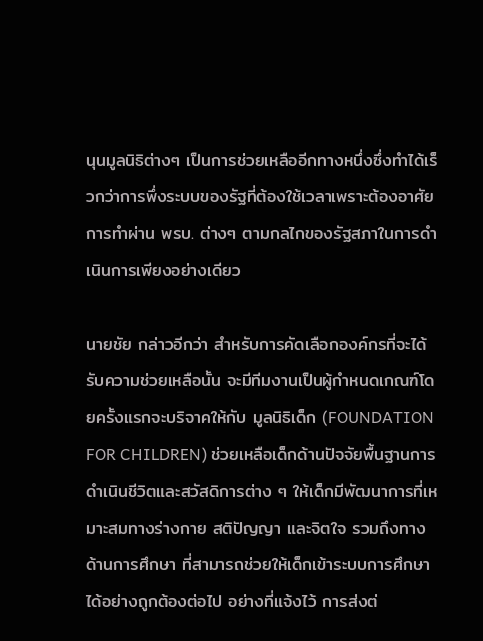นุนมูลนิธิต่างๆ เป็นการช่วยเหลืออีกทางหนึ่งซึ่งทำได้เร็วกว่าการพึ่งระบบของรัฐที่ต้องใช้เวลาเพราะต้องอาศัยการทำผ่าน พรบ. ต่างๆ ตามกลไกของรัฐสภาในการดำเนินการเพียงอย่างเดียว

นายชัย กล่าวอีกว่า สำหรับการคัดเลือกองค์กรที่จะได้รับความช่วยเหลือนั้น จะมีทีมงานเป็นผู้กำหนดเกณฑ์โดยครั้งแรกจะบริจาคให้กับ มูลนิธิเด็ก (FOUNDATION FOR CHILDREN) ช่วยเหลือเด็กด้านปัจจัยพื้นฐานการดำเนินชีวิตและสวัสดิการต่าง ๆ ให้เด็กมีพัฒนาการที่เหมาะสมทางร่างกาย สติปัญญา และจิตใจ รวมถึงทางด้านการศึกษา ที่สามารถช่วยให้เด็กเข้าระบบการศึกษาได้อย่างถูกต้องต่อไป อย่างที่แจ้งไว้ การส่งต่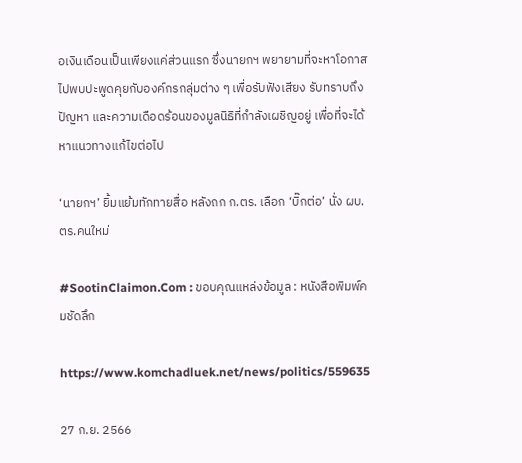อเงินเดือนเป็นเพียงแค่ส่วนแรก ซึ่งนายกฯ พยายามที่จะหาโอกาสไปพบปะพูดคุยกับองค์กรกลุ่มต่าง ๆ เพื่อรับฟังเสียง รับทราบถึงปัญหา และความเดือดร้อนของมูลนิธิที่กำลังเผชิญอยู่ เพื่อที่จะได้หาแนวทางแก้ไขต่อไป

‘นายกฯ’ ยิ้มแย้มทักทายสื่อ หลังถก ก.ตร. เลือก ‘บิ๊กต่อ’ นั่ง ผบ.ตร.คนใหม่

#SootinClaimon.Com : ขอบคุณแหล่งข้อมูล : หนังสือพิมพ์คมชัดลึก

https://www.komchadluek.net/news/politics/559635

27 ก.ย. 2566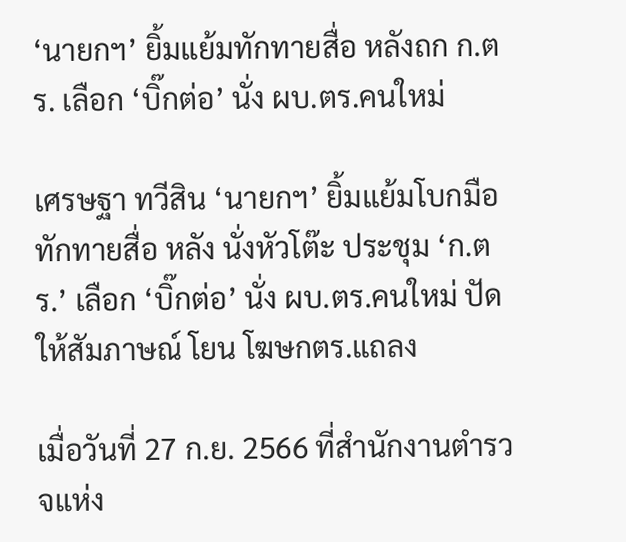‘นายกฯ’ ยิ้มแย้มทักทายสื่อ หลังถก ก.ตร. เลือก ‘บิ๊กต่อ’ นั่ง ผบ.ตร.คนใหม่

เศรษฐา ทวีสิน ‘นายกฯ’ ยิ้มแย้มโบกมือทักทายสื่อ หลัง นั่งหัวโต๊ะ ประชุม ‘ก.ตร.’ เลือก ‘บิ๊กต่อ’ นั่ง ผบ.ตร.คนใหม่ ปัดให้สัมภาษณ์ โยน โฆษกตร.แถลง

เมื่อวันที่ 27 ก.ย. 2566 ที่สำนักงานตำรวจแห่ง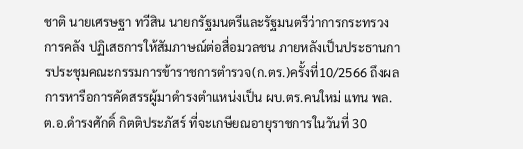ชาติ นายเศรษฐา ทวีสิน นายกรัฐมนตรีและรัฐมนตรีว่าการกระทรวงการคลัง ปฏิเสธการให้สัมภาษณ์ต่อสื่อมวลชน ภายหลังเป็นประธานการประชุมคณะกรรมการข้าราชการตำรวจ(ก.ตร.)ครั้งที่10/2566 ถึงผลการหารือการคัดสรรผู้มาดำรงตำแหน่งเป็น ผบ.ตร.คนใหม่ แทน พล.ต.อ.ดำรงศักดิ์ กิตติประภัสร์ ที่จะเกษียณอายุราชการในวันที่ 30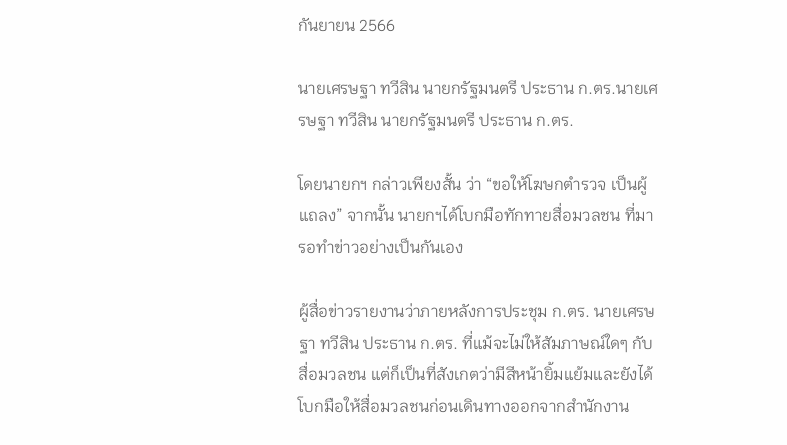กันยายน 2566

นายเศรษฐา ทวีสิน นายกรัฐมนตรี ประธาน ก.ตร.นายเศรษฐา ทวีสิน นายกรัฐมนตรี ประธาน ก.ตร.

โดยนายกฯ กล่าวเพียงสั้น ว่า “ขอให้โฆษกตำรวจ เป็นผู้แถลง” จากนั้น นายกฯได้โบกมือทักทายสื่อมวลชน ที่มารอทำข่าวอย่างเป็นกันเอง

ผู้สื่อข่าวรายงานว่าภายหลังการประชุม ก.ตร. นายเศรษฐา ทวีสิน ประธาน ก.ตร. ที่แม้จะไม่ให้สัมภาษณ์ใดๆ กับสื่อมวลชน แต่ก็เป็นที่สังเกตว่ามีสีหน้ายิ้มแย้มและยังได้โบกมือให้สื่อมวลชนก่อนเดินทางออกจากสำนักงาน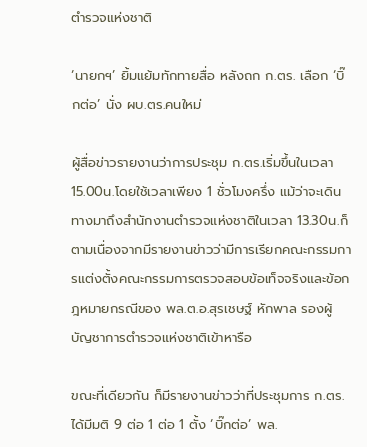ตำรวจแห่งชาติ

‘นายกฯ’ ยิ้มแย้มทักทายสื่อ หลังถก ก.ตร. เลือก ‘บิ๊กต่อ’ นั่ง ผบ.ตร.คนใหม่

ผู้สื่อข่าวรายงานว่าการประชุม ก.ตร.เริ่มขึ้นในเวลา 15.00น.โดยใช้เวลาเพียง 1 ชั่วโมงครึ่ง แม้ว่าจะเดินทางมาถึงสำนักงานตำรวจแห่งชาติในเวลา 13.30น.ก็ตามเนื่องจากมีรายงานข่าวว่ามีการเรียกคณะกรรมการแต่งตั้งคณะกรรมการตรวจสอบข้อเท็จจริงและข้อกฎหมายกรณีของ พล.ต.อ.สุรเชษฐ์ หักพาล รองผู้บัญชาการตำรวจแห่งชาติเข้าหารือ

ขณะที่เดียวกัน ก็มีรายงานข่าวว่าที่ประชุมการ ก.ตร.ได้มีมติ 9 ต่อ 1 ต่อ 1 ตั้ง ‘บิ๊กต่อ’ พล.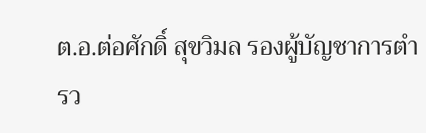ต.อ.ต่อศักดิ์ สุขวิมล รองผู้บัญชาการตำรว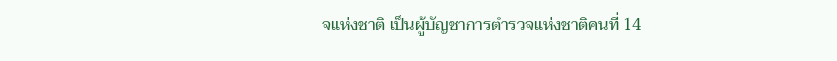จแห่งชาติ เป็นผู้บัญชาการตำรวจแห่งชาติคนที่ 14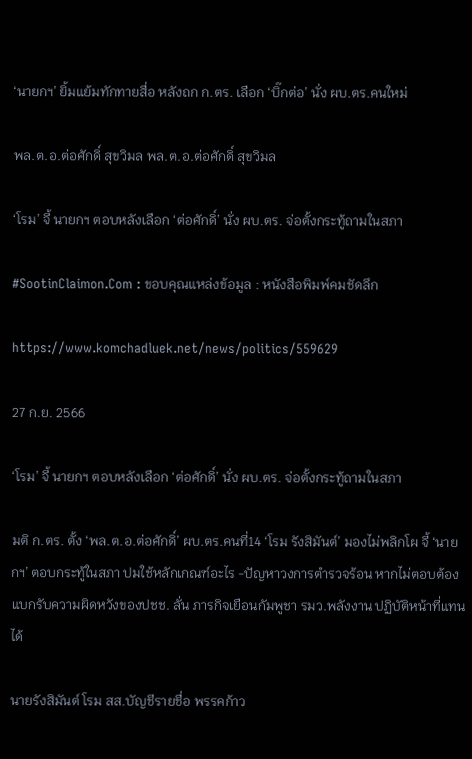‘นายกฯ’ ยิ้มแย้มทักทายสื่อ หลังถก ก.ตร. เลือก ‘บิ๊กต่อ’ นั่ง ผบ.ตร.คนใหม่

พล.ต.อ.ต่อศักดิ์ สุขวิมล พล.ต.อ.ต่อศักดิ์ สุขวิมล

‘โรม’ จี้ นายกฯ ตอบหลังเลือก ‘ต่อศักดิ์’ นั่ง ผบ.ตร. จ่อตั้งกระทู้ถามในสภา

#SootinClaimon.Com : ขอบคุณแหล่งข้อมูล : หนังสือพิมพ์คมชัดลึก

https://www.komchadluek.net/news/politics/559629

27 ก.ย. 2566

‘โรม’ จี้ นายกฯ ตอบหลังเลือก ‘ต่อศักดิ์’ นั่ง ผบ.ตร. จ่อตั้งกระทู้ถามในสภา

มติ ก.ตร. ตั้ง ‘พล.ต.อ.ต่อศักดิ์’ ผบ.ตร.คนที่14 ‘โรม รังสิมันต์’ มองไม่พลิกโผ จี้ ‘นายกฯ’ ตอบกระทู้ในสภา ปมใช้หลักเกณฑ์อะไร -ปัญหาวงการตำรวจร้อน หากไม่ตอบต้องแบกรับความผิดหวังของปชช. ลั่น ภารกิจเยือนกัมพูชา รมว.พลังงาน ปฏิบัติหน้าที่แทนได้

นายรังสิมันต์ โรม สส.บัญชีรายชื่อ พรรคก้าว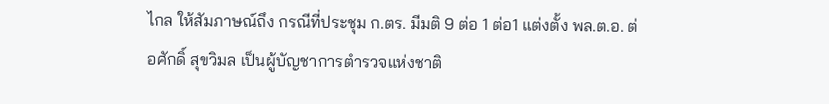ไกล ให้สัมภาษณ์ถึง กรณีที่ประชุม ก.ตร. มีมติ 9 ต่อ 1 ต่อ1 แต่งตั้ง พล.ต.อ. ต่อศักดิ์ สุขวิมล เป็นผู้บัญชาการตำรวจแห่งชาติ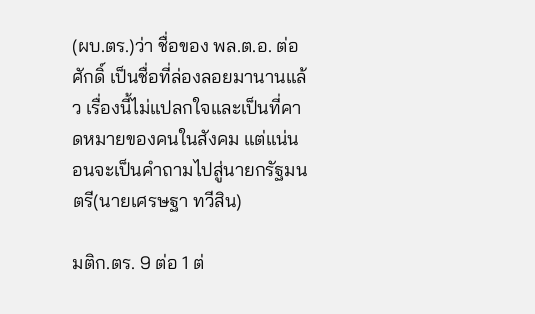(ผบ.ตร.)ว่า ชื่อของ พล.ต.อ. ต่อศักดิ์ เป็นชื่อที่ล่องลอยมานานแล้ว เรื่องนี้ไม่แปลกใจและเป็นที่คาดหมายของคนในสังคม แต่แน่นอนจะเป็นคำถามไปสู่นายกรัฐมนตรี(นายเศรษฐา ทวีสิน)

มติก.ตร. 9 ต่อ 1 ต่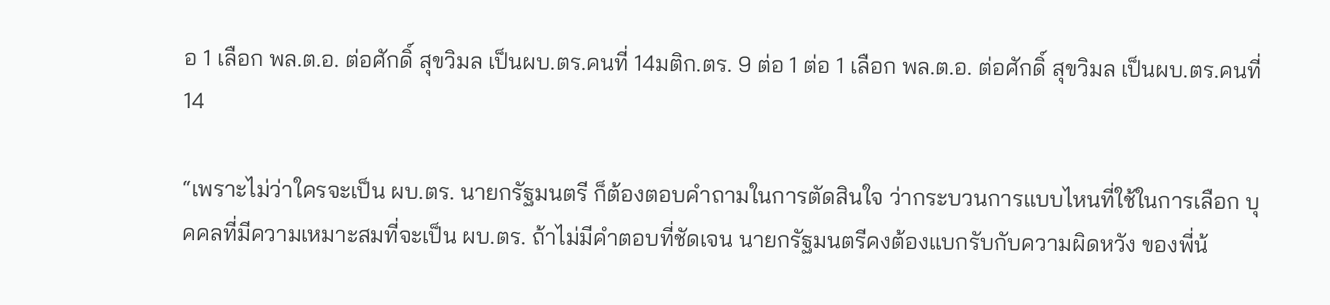อ 1 เลือก พล.ต.อ. ต่อศักดิ์ สุขวิมล เป็นผบ.ตร.คนที่ 14มติก.ตร. 9 ต่อ 1 ต่อ 1 เลือก พล.ต.อ. ต่อศักดิ์ สุขวิมล เป็นผบ.ตร.คนที่ 14

“เพราะไม่ว่าใครจะเป็น ผบ.ตร. นายกรัฐมนตรี ก็ต้องตอบคำถามในการตัดสินใจ ว่ากระบวนการแบบไหนที่ใช้ในการเลือก บุคคลที่มีความเหมาะสมที่จะเป็น ผบ.ตร. ถ้าไม่มีคำตอบที่ชัดเจน นายกรัฐมนตรีคงต้องแบกรับกับความผิดหวัง ของพี่น้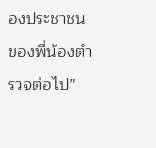องประชาชน ของพี่น้องตำรวจต่อไป”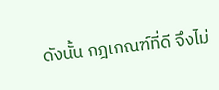ดังนั้น กฎเกณฑ์ที่ดี จึงไม่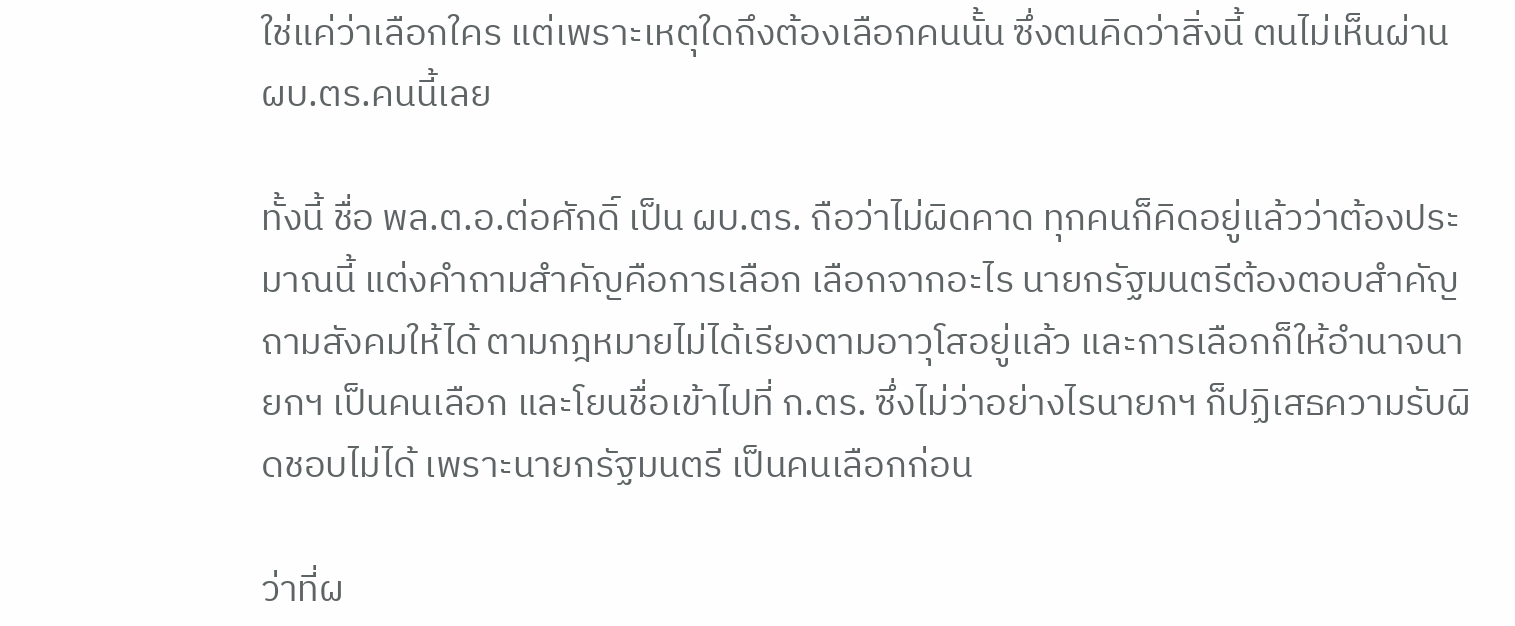ใช่แค่ว่าเลือกใคร แต่เพราะเหตุใดถึงต้องเลือกคนนั้น ซึ่งตนคิดว่าสิ่งนี้ ตนไม่เห็นผ่าน ผบ.ตร.คนนี้เลย

ทั้งนี้ ชื่อ พล.ต.อ.ต่อศักดิ์ เป็น ผบ.ตร. ถือว่าไม่ผิดคาด ทุกคนก็คิดอยู่แล้วว่าต้องประมาณนี้ แต่งคำถามสำคัญคือการเลือก เลือกจากอะไร นายกรัฐมนตรีต้องตอบสำคัญถามสังคมให้ได้ ตามกฎหมายไม่ได้เรียงตามอาวุโสอยู่แล้ว และการเลือกก็ให้อำนาจนายกฯ เป็นคนเลือก และโยนชื่อเข้าไปที่ ก.ตร. ซึ่งไม่ว่าอย่างไรนายกฯ ก็ปฏิเสธความรับผิดชอบไม่ได้ เพราะนายกรัฐมนตรี เป็นคนเลือกก่อน

ว่าที่ผ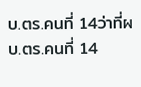บ.ตร.คนที่ 14ว่าที่ผบ.ตร.คนที่ 14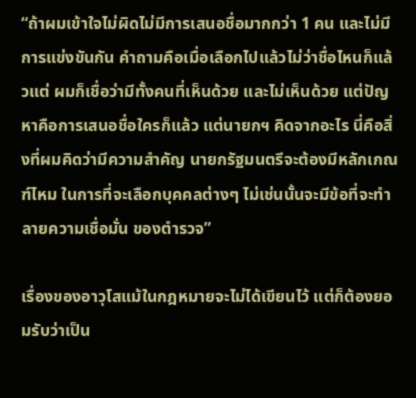“ถ้าผมเข้าใจไม่ผิดไม่มีการเสนอชื่อมากกว่า 1 คน และไม่มีการแข่งขันกัน คำถามคือเมื่อเลือกไปแล้วไม่ว่าชื่อไหนก็แล้วแต่ ผมก็เชื่อว่ามีทั้งคนที่เห็นด้วย และไม่เห็นด้วย แต่ปัญหาคือการเสนอชื่อใครก็แล้ว แต่นายกฯ คิดจากอะไร นี่คือสิ่งที่ผมคิดว่ามีความสำคัญ นายกรัฐมนตรีจะต้องมีหลักเกณฑ์ไหม ในการที่จะเลือกบุคคลต่างๆ ไม่เช่นนั้นจะมีข้อที่จะทำลายความเชื่อมั่น ของตำรวจ”

เรื่องของอาวุโสแม้ในกฎหมายจะไม่ได้เขียนไว้ แต่ก็ต้องยอมรับว่าเป็น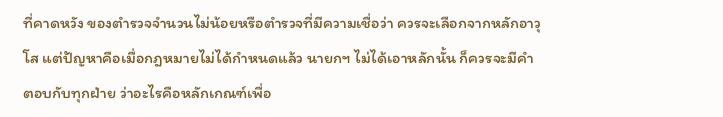ที่คาดหวัง ของตำรวจจำนวนไม่น้อยหรือตำรวจที่มีความเชื่อว่า ควรจะเลือกจากหลักอาวุโส แต่ปัญหาคือเมื่อกฎหมายไม่ได้กำหนดแล้ว นายกฯ ไม่ได้เอาหลักนั้น ก็ควรจะมีคำตอบกับทุกฝ่าย ว่าอะไรคือหลักเกณฑ์เพื่อ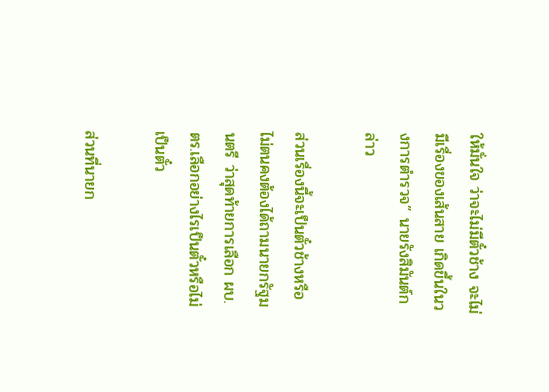ให้มั่นใจ ว่าจะไม่มีตั๋วช้าง จะไม่มีเรื่องของเส้นสาย เกิดขึ้นในวงการตำรวจ” นายรังสิมันต์กล่าว

ส่วนเรื่องนี้จะเป็นตั๋วช้างหรือไม่ตนคงต้องได้ถามนายกรัฐมนตรี ว่าสุดท้ายการเลือก ผบ.ตร.เลือกอย่างไรเป็นตั๋วหรือไม่เป็นตั๋ว

ส่วนที่นายก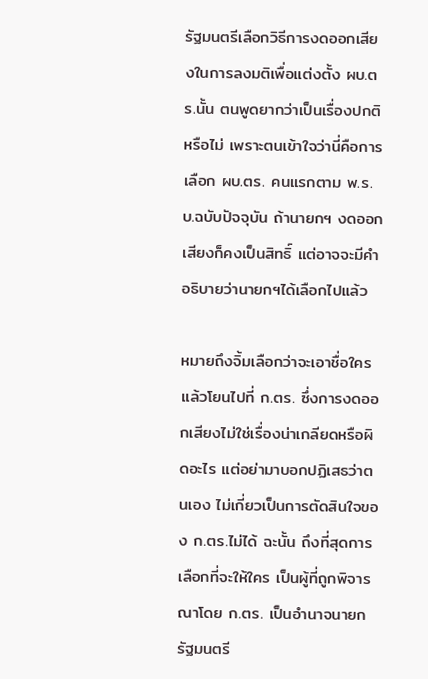รัฐมนตรีเลือกวิธีการงดออกเสียงในการลงมติเพื่อแต่งตั้ง ผบ.ตร.นั้น ตนพูดยากว่าเป็นเรื่องปกติหรือไม่ เพราะตนเข้าใจว่านี่คือการเลือก ผบ.ตร. คนแรกตาม พ.ร.บ.ฉบับปัจจุบัน ถ้านายกฯ งดออกเสียงก็คงเป็นสิทธิ์ แต่อาจจะมีคำอธิบายว่านายกฯได้เลือกไปแล้ว

หมายถึงจิ้มเลือกว่าจะเอาชื่อใครแล้วโยนไปที่ ก.ตร. ซึ่งการงดออกเสียงไม่ใช่เรื่องน่าเกลียดหรือผิดอะไร แต่อย่ามาบอกปฏิเสธว่าตนเอง ไม่เกี่ยวเป็นการตัดสินใจของ ก.ตร.ไม่ได้ ฉะนั้น ถึงที่สุดการเลือกที่จะให้ใคร เป็นผู้ที่ถูกพิจารณาโดย ก.ตร. เป็นอำนาจนายกรัฐมนตรี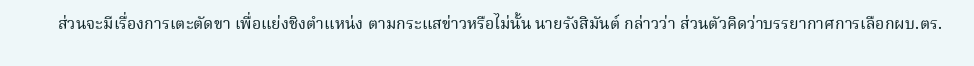ส่วนจะมีเรื่องการเตะตัดขา เพื่อแย่งชิงตำแหน่ง ตามกระแสข่าวหรือไม่นั้น นายรังสิมันต์ กล่าวว่า ส่วนตัวคิดว่าบรรยากาศการเลือกผบ.ตร.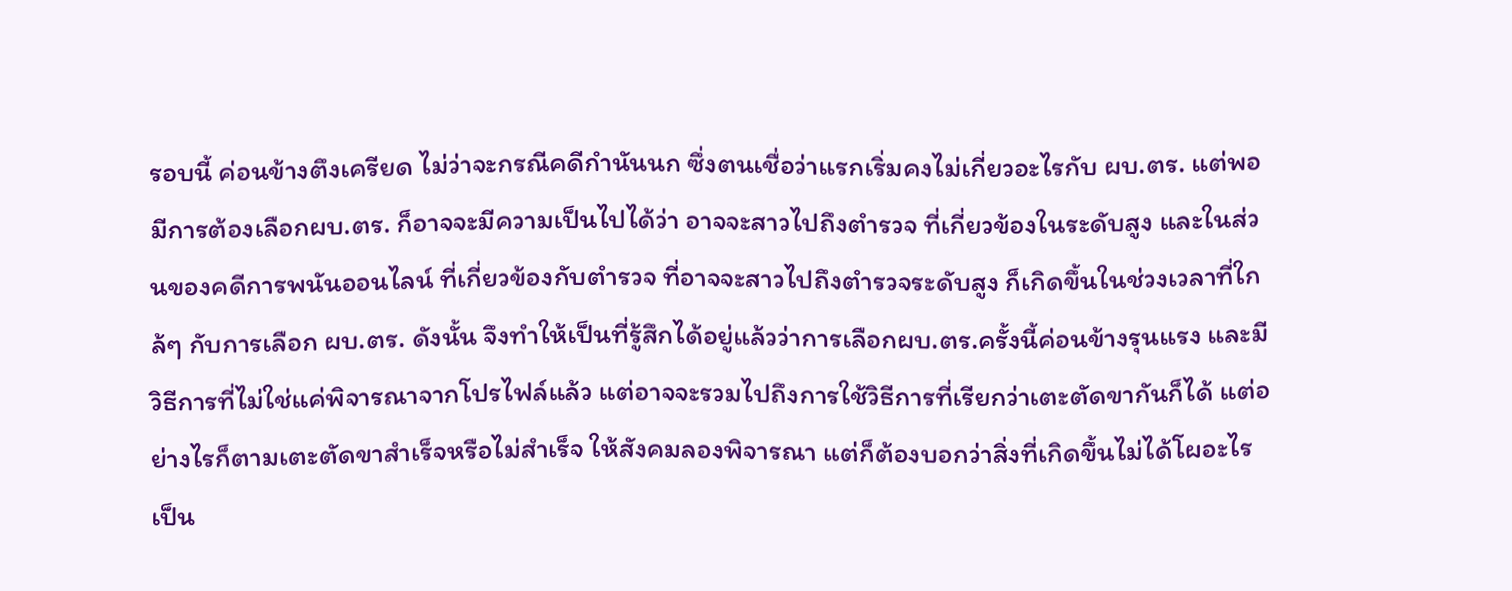รอบนี้ ค่อนข้างตึงเครียด ไม่ว่าจะกรณีคดีกำนันนก ซึ่งตนเชื่อว่าแรกเริ่มคงไม่เกี่ยวอะไรกับ ผบ.ตร. แต่พอมีการต้องเลือกผบ.ตร. ก็อาจจะมีความเป็นไปได้ว่า อาจจะสาวไปถึงตำรวจ ที่เกี่ยวข้องในระดับสูง และในส่วนของคดีการพนันออนไลน์ ที่เกี่ยวข้องกับตำรวจ ที่อาจจะสาวไปถึงตำรวจระดับสูง ก็เกิดขึ้นในช่วงเวลาที่ใกล้ๆ กับการเลือก ผบ.ตร. ดังนั้น จึงทำให้เป็นที่รู้สึกได้อยู่แล้วว่าการเลือกผบ.ตร.ครั้งนี้ค่อนข้างรุนแรง และมีวิธีการที่ไม่ใช่แค่พิจารณาจากโปรไฟล์แล้ว แต่อาจจะรวมไปถึงการใช้วิธีการที่เรียกว่าเตะตัดขากันก็ได้ แต่อย่างไรก็ตามเตะตัดขาสำเร็จหรือไม่สำเร็จ ให้สังคมลองพิจารณา แต่ก็ต้องบอกว่าสิ่งที่เกิดขึ้นไม่ได้โผอะไร เป็น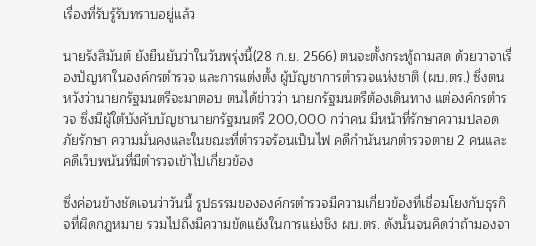เรื่องที่รับรู้รับทราบอยู่แล้ว

นายรังสิมันต์ ยังยืนยันว่าในวันพรุ่งนี้(28 ก.ย. 2566) ตนจะตั้งกระทู้ถามสด ด้วยวาจาเรื่องปัญหาในองค์กรตำรวจ และการแต่งตั้ง ผู้บัญชาการตำรวจแห่งชาติ (ผบ.ตร.) ซึ่งตนหวังว่านายกรัฐมนตรีจะมาตอบ ตนได้ข่าวว่า นายกรัฐมนตรีต้องเดินทาง แต่องค์กรตำรวจ ซึ่งมีผู้ใต้บังคับบัญชานายกรัฐมนตรี 200,000 กว่าคน มีหน้าที่รักษาความปลอดภัยรักษา ความมั่นคงและในขณะที่ตำรวจร้อนเป็นไฟ คดีกำนันนกตำรวจตาย 2 คนและคดีเว็บพนันที่มีตำรวจเข้าไปเกี่ยวข้อง

ซึ่งค่อนข้างชัดเจนว่าวันนี้ รูปธรรมขององค์กรตำรวจมีความเกี่ยวข้องที่เชื่อมโยงกับธุรกิจที่ผิดกฎหมาย รวมไปถึงมีความขัดแย้งในการแย่งชิง ผบ.ตร. ดังนั้นจนคิดว่าถ้ามองจา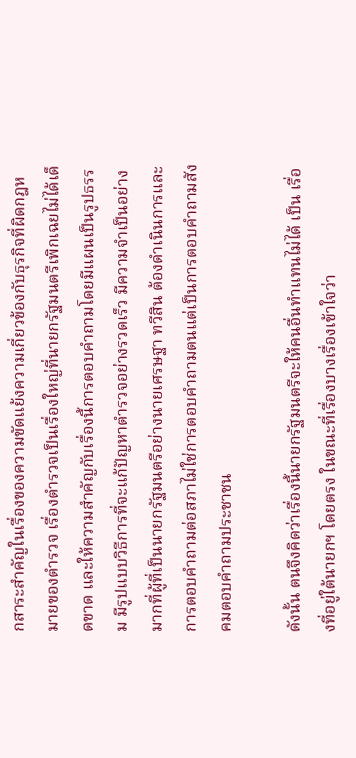กสาระสำคัญในเรื่องของความขัดแย้งความเกี่ยวข้องกับธุรกิจที่ผิดกฎหมายของตำรวจ เรื่องตำรวจเป็นเรื่องใหญ่ที่นายกรัฐมนตรีเพิกเฉยไม่ได้เด็ดขาด และให้ความสำคัญกับเรื่องนี้การตอบคำถามโดยมีแผนเป็นรูปธรรม มีรูปแบบวิธีการที่จะแก้ปัญหาตำรวจอย่างรวดเร็ว มีความจำเป็นอย่างมากที่ผู้ที่เป็นนายกรัฐมนตรีอย่างนายเศรษฐา ทวีสิน ต้องดำเนินการและการตอบคำถามต่อสภาไม่ใช่การตอบคำถามตนแต่เป็นการตอบคำถามสังคมตอบคำถามประชาชน

ดังนั้น ตนจึงคิดว่าเรื่องนี้นายกรัฐมนตรีจะให้คนอื่นทำแทนไม่ได้ เป็น เรื่องที่อยู่ใต้นายกฯ โดยตรง ในขณะที่เรื่องบางเรื่องเข้าใจว่า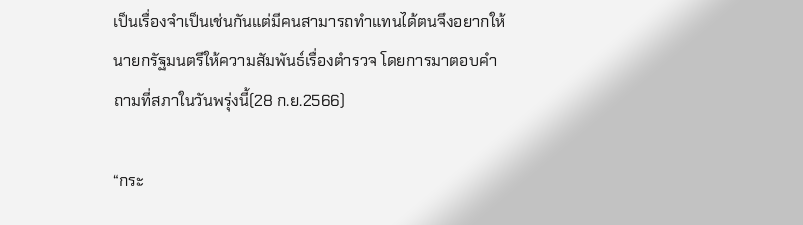เป็นเรื่องจำเป็นเช่นกันแต่มีคนสามารถทำแทนได้ตนจึงอยากให้นายกรัฐมนตรีให้ความสัมพันธ์เรื่องตำรวจ โดยการมาตอบคำถามที่สภาในวันพรุ่งนี้(28 ก.ย.2566)

“กระ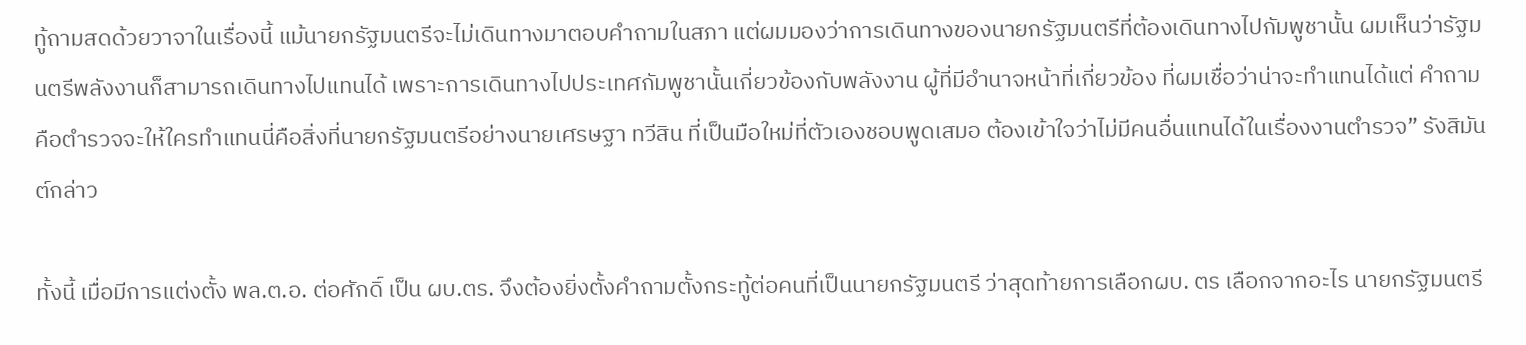ทู้ถามสดด้วยวาจาในเรื่องนี้ แม้นายกรัฐมนตรีจะไม่เดินทางมาตอบคำถามในสภา แต่ผมมองว่าการเดินทางของนายกรัฐมนตรีที่ต้องเดินทางไปกัมพูชานั้น ผมเห็นว่ารัฐมนตรีพลังงานก็สามารถเดินทางไปแทนได้ เพราะการเดินทางไปประเทศกัมพูชานั้นเกี่ยวข้องกับพลังงาน ผู้ที่มีอำนาจหน้าที่เกี่ยวข้อง ที่ผมเชื่อว่าน่าจะทำแทนได้แต่ คำถามคือตำรวจจะให้ใครทำแทนนี่คือสิ่งที่นายกรัฐมนตรีอย่างนายเศรษฐา ทวีสิน ที่เป็นมือใหม่ที่ตัวเองชอบพูดเสมอ ต้องเข้าใจว่าไม่มีคนอื่นแทนได้ในเรื่องงานตำรวจ” รังสิมันต์กล่าว

ทั้งนี้ เมื่อมีการแต่งตั้ง พล.ต.อ. ต่อศักดิ์ เป็น ผบ.ตร. จึงต้องยิ่งตั้งคำถามตั้งกระทู้ต่อคนที่เป็นนายกรัฐมนตรี ว่าสุดท้ายการเลือกผบ. ตร เลือกจากอะไร นายกรัฐมนตรี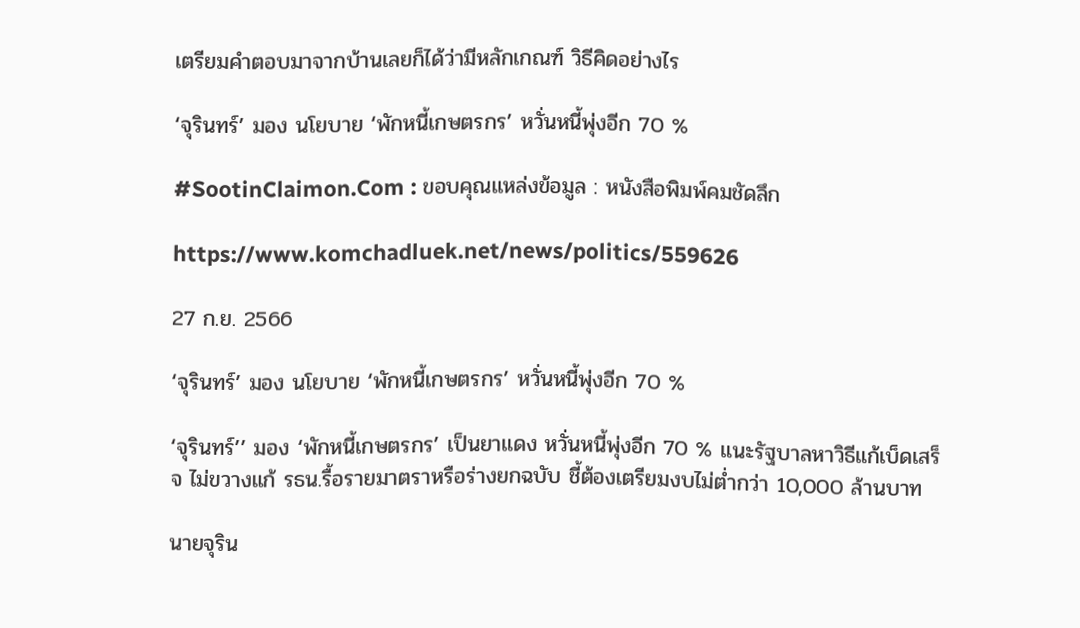เตรียมคำตอบมาจากบ้านเลยก็ได้ว่ามีหลักเกณฑ์ วิธีคิดอย่างไร

‘จุรินทร์’ มอง นโยบาย ‘พักหนี้เกษตรกร’ หวั่นหนี้พุ่งอีก 70 %

#SootinClaimon.Com : ขอบคุณแหล่งข้อมูล : หนังสือพิมพ์คมชัดลึก

https://www.komchadluek.net/news/politics/559626

27 ก.ย. 2566

‘จุรินทร์’ มอง นโยบาย ‘พักหนี้เกษตรกร’ หวั่นหนี้พุ่งอีก 70 %

‘จุรินทร์’’ มอง ‘พักหนี้เกษตรกร’ เป็นยาแดง หวั่นหนี้พุ่งอีก 70 % แนะรัฐบาลหาวิธีแก้เบ็ดเสร็จ ไม่ขวางแก้ รธน.รื้อรายมาตราหรือร่างยกฉบับ ชี้ต้องเตรียมงบไม่ต่ำกว่า 10,000 ล้านบาท

นายจุริน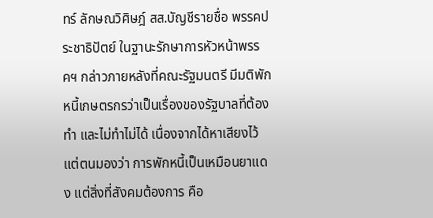ทร์ ลักษณวิศิษฎ์ สส.บัญชีรายชื่อ พรรคประชาธิปัตย์ ในฐานะรักษาการหัวหน้าพรรคฯ กล่าวภายหลังที่คณะรัฐมนตรี มีมติพักหนี้เกษตรกรว่าเป็นเรื่องของรัฐบาลที่ต้องทำ และไม่ทำไม่ได้ เนื่องจากได้หาเสียงไว้ แต่ตนมองว่า การพักหนี้เป็นเหมือนยาแดง แต่สิ่งที่สังคมต้องการ คือ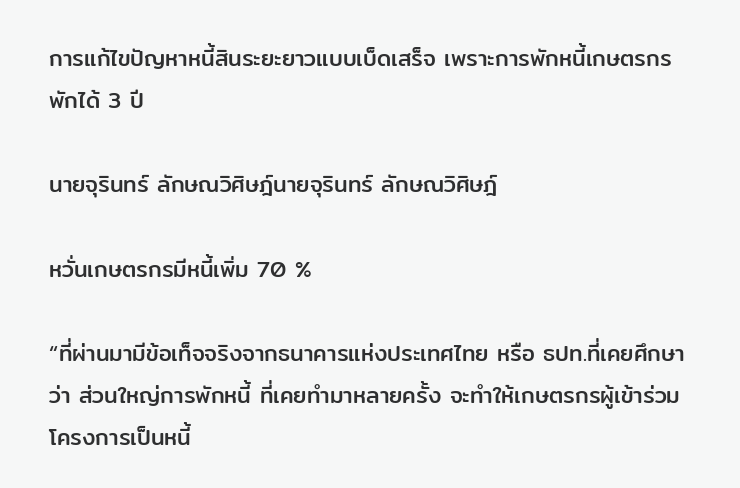การแก้ไขปัญหาหนี้สินระยะยาวแบบเบ็ดเสร็จ เพราะการพักหนี้เกษตรกร พักได้ 3 ปี

นายจุรินทร์ ลักษณวิศิษฎ์นายจุรินทร์ ลักษณวิศิษฎ์

หวั่นเกษตรกรมีหนี้เพิ่ม 70 %

“ที่ผ่านมามีข้อเท็จจริงจากธนาคารแห่งประเทศไทย หรือ ธปท.ที่เคยศึกษาว่า ส่วนใหญ่การพักหนี้ ที่เคยทำมาหลายครั้ง จะทำให้เกษตรกรผู้เข้าร่วมโครงการเป็นหนี้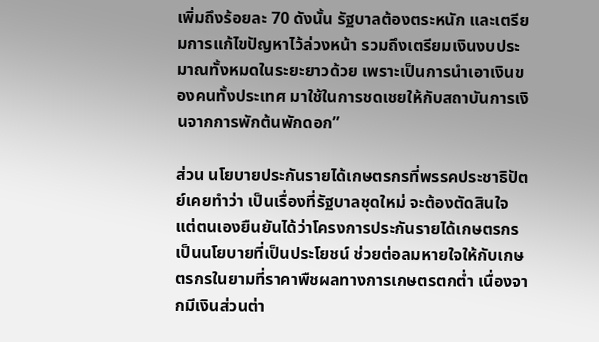เพิ่มถึงร้อยละ 70 ดังนั้น รัฐบาลต้องตระหนัก และเตรียมการแก้ไขปัญหาไว้ล่วงหน้า รวมถึงเตรียมเงินงบประมาณทั้งหมดในระยะยาวด้วย เพราะเป็นการนำเอาเงินของคนทั้งประเทศ มาใช้ในการชดเชยให้กับสถาบันการเงินจากการพักต้นพักดอก”

ส่วน นโยบายประกันรายได้เกษตรกรที่พรรคประชาธิปัตย์เคยทำว่า เป็นเรื่องที่รัฐบาลชุดใหม่ จะต้องตัดสินใจ แต่ตนเองยืนยันได้ว่าโครงการประกันรายได้เกษตรกร เป็นนโยบายที่เป็นประโยชน์ ช่วยต่อลมหายใจให้กับเกษตรกรในยามที่ราคาพืชผลทางการเกษตรตกต่ำ เนื่องจากมีเงินส่วนต่า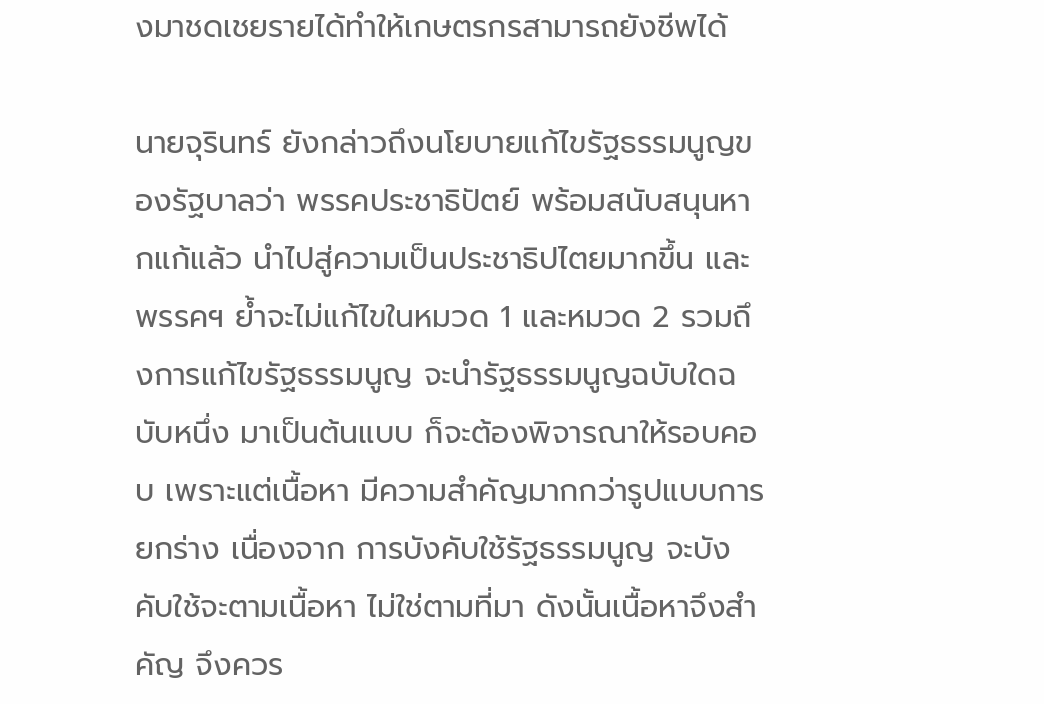งมาชดเชยรายได้ทำให้เกษตรกรสามารถยังชีพได้

นายจุรินทร์ ยังกล่าวถึงนโยบายแก้ไขรัฐธรรมนูญของรัฐบาลว่า พรรคประชาธิปัตย์ พร้อมสนับสนุนหากแก้แล้ว นำไปสู่ความเป็นประชาธิปไตยมากขึ้น และพรรคฯ ย้ำจะไม่แก้ไขในหมวด 1 และหมวด 2 รวมถึงการแก้ไขรัฐธรรมนูญ จะนำรัฐธรรมนูญฉบับใดฉบับหนึ่ง มาเป็นต้นแบบ ก็จะต้องพิจารณาให้รอบคอบ เพราะแต่เนื้อหา มีความสำคัญมากกว่ารูปแบบการยกร่าง เนื่องจาก การบังคับใช้รัฐธรรมนูญ จะบังคับใช้จะตามเนื้อหา ไม่ใช่ตามที่มา ดังนั้นเนื้อหาจึงสำคัญ จึงควร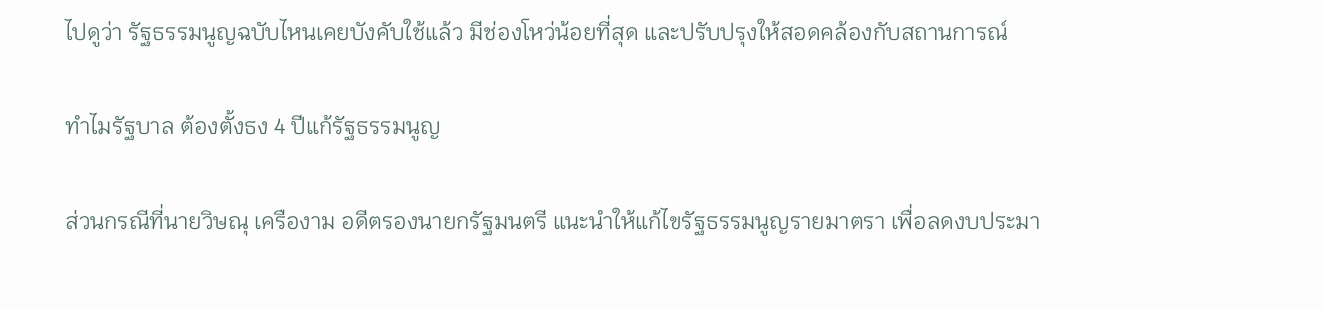ไปดูว่า รัฐธรรมนูญฉบับไหนเคยบังคับใช้แล้ว มีช่องโหว่น้อยที่สุด และปรับปรุงให้สอดคล้องกับสถานการณ์

ทำไมรัฐบาล ต้องตั้งธง 4 ปีแก้รัฐธรรมนูญ

ส่วนกรณีที่นายวิษณุ เครืองาม อดีตรองนายกรัฐมนตรี แนะนำให้แก้ไขรัฐธรรมนูญรายมาตรา เพื่อลดงบประมา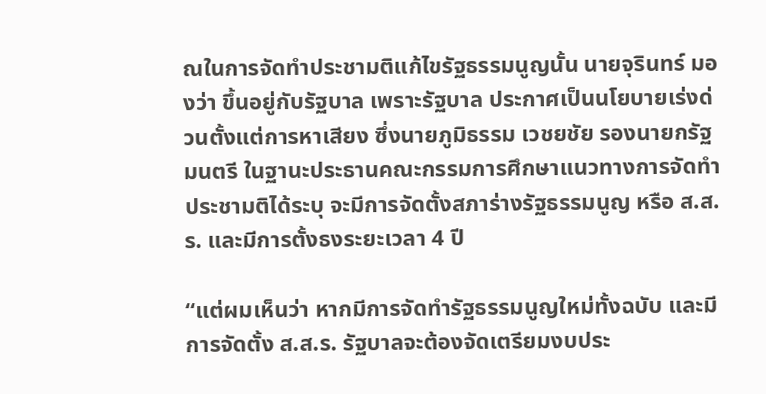ณในการจัดทำประชามติแก้ไขรัฐธรรมนูญนั้น นายจุรินทร์ มองว่า ขึ้นอยู่กับรัฐบาล เพราะรัฐบาล ประกาศเป็นนโยบายเร่งด่วนตั้งแต่การหาเสียง ซึ่งนายภูมิธรรม เวชยชัย รองนายกรัฐมนตรี ในฐานะประธานคณะกรรมการศึกษาแนวทางการจัดทำประชามติได้ระบุ จะมีการจัดตั้งสภาร่างรัฐธรรมนูญ หรือ ส.ส.ร. และมีการตั้งธงระยะเวลา 4 ปี

“แต่ผมเห็นว่า หากมีการจัดทำรัฐธรรมนูญใหม่ทั้งฉบับ และมีการจัดตั้ง ส.ส.ร. รัฐบาลจะต้องจัดเตรียมงบประ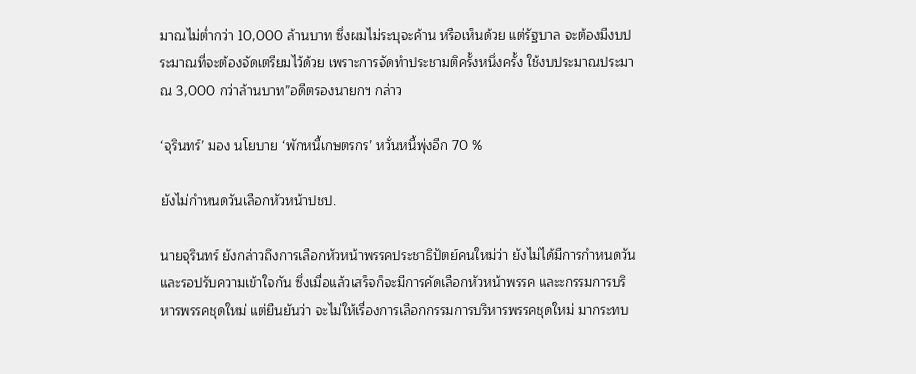มาณไม่ต่ำกว่า 10,000 ล้านบาท ซึ่งผมไม่ระบุจะค้าน หรือเห็นด้วย แต่รัฐบาล จะต้องมีงบประมาณที่จะต้องจัดเตรียมไว้ด้วย เพราะการจัดทำประชามติครั้งหนึ่งครั้ง ใช้งบประมาณประมาณ 3,000 กว่าล้านบาท”อดีตรองนายกฯ กล่าว

‘จุรินทร์’ มอง นโยบาย ‘พักหนี้เกษตรกร’ หวั่นหนี้พุ่งอีก 70 %

ยังไม่กำหนดวันเลือกหัวหน้าปชป.

นายจุรินทร์ ยังกล่าวถึงการเลือกหัวหน้าพรรคประชาธิปัตย์คนใหม่ว่า ยังไม่ได้มีการกำหนดวัน และรอปรับความเข้าใจกัน ซึ่งเมื่อแล้วเสร็จก็จะมีการคัดเลือกหัวหน้าพรรค และะกรรมการบริหารพรรคชุดใหม่ แต่ยืนยันว่า จะไม่ให้เรื่องการเลือกกรรมการบริหารพรรคชุดใหม่ มากระทบ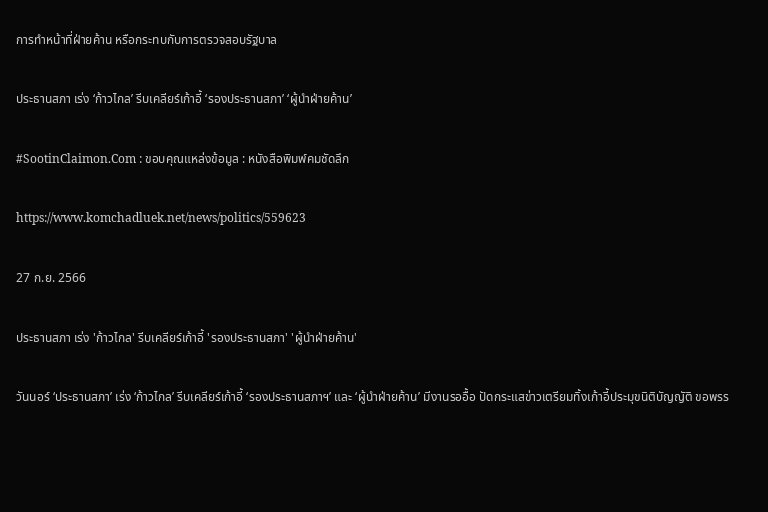การทำหน้าที่ฝ่ายค้าน หรือกระทบกับการตรวจสอบรัฐบาล

ประธานสภา เร่ง ‘ก้าวไกล’ รีบเคลียร์เก้าอี้ ‘รองประธานสภา’ ‘ผู้นำฝ่ายค้าน’

#SootinClaimon.Com : ขอบคุณแหล่งข้อมูล : หนังสือพิมพ์คมชัดลึก

https://www.komchadluek.net/news/politics/559623

27 ก.ย. 2566

ประธานสภา เร่ง 'ก้าวไกล' รีบเคลียร์เก้าอี้ 'รองประธานสภา' 'ผู้นำฝ่ายค้าน'

วันนอร์ ‘ประธานสภา’ เร่ง ‘ก้าวไกล’ รีบเคลียร์เก้าอี้ ‘รองประธานสภาฯ’ และ ‘ผู้นำฝ่ายค้าน’ มีงานรออื้อ ปัดกระแสข่าวเตรียมทิ้งเก้าอี้ประมุขนิติบัญญัติ ขอพรร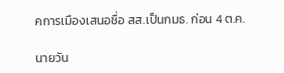คการเมืองเสนอชื่อ สส.เป็นกมธ. ก่อน 4 ต.ค.

นายวัน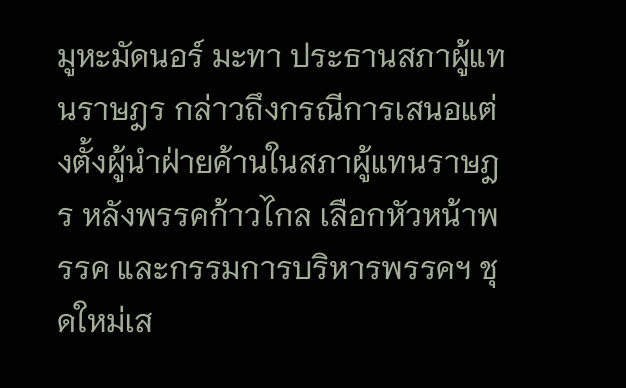มูหะมัดนอร์ มะทา ประธานสภาผู้แทนราษฎร กล่าวถึงกรณีการเสนอแต่งตั้งผู้นำฝ่ายค้านในสภาผู้แทนราษฎร หลังพรรคก้าวไกล เลือกหัวหน้าพรรค และกรรมการบริหารพรรคฯ ชุดใหม่เส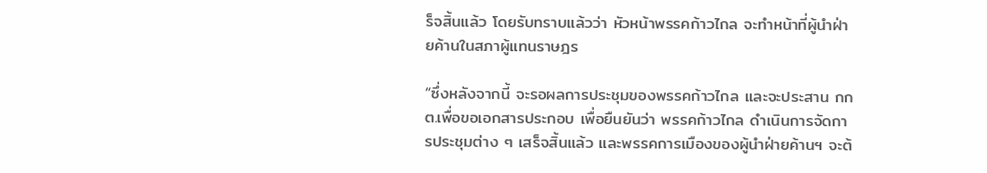ร็จสิ้นแล้ว โดยรับทราบแล้วว่า หัวหน้าพรรคก้าวไกล จะทำหน้าที่ผู้นำฝ่ายค้านในสภาผู้แทนราษฎร

“ซึ่งหลังจากนี้ จะรอผลการประชุมของพรรคก้าวไกล และจะประสาน กกต.เพื่อขอเอกสารประกอบ เพื่อยืนยันว่า พรรคก้าวไกล ดำเนินการจัดการประชุมต่าง ๆ เสร็จสิ้นแล้ว และพรรคการเมืองของผู้นำฝ่ายค้านฯ จะต้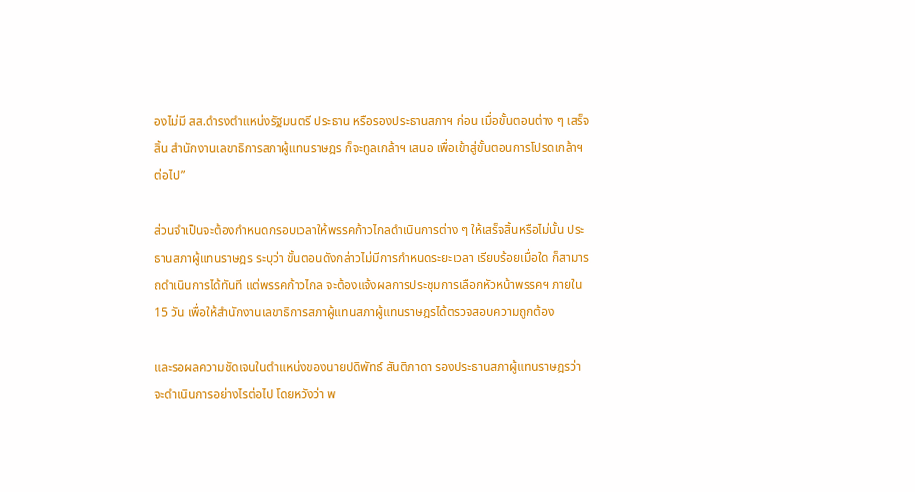องไม่มี สส.ดำรงตำแหน่งรัฐมนตรี ประธาน หรือรองประธานสภาฯ ก่อน เมื่อขั้นตอนต่าง ๆ เสร็จสิ้น สำนักงานเลขาธิการสภาผู้แทนราษฎร ก็จะทูลเกล้าฯ เสนอ เพื่อเข้าสู่ขั้นตอนการโปรดเกล้าฯ ต่อไป”

ส่วนจำเป็นจะต้องกำหนดกรอบเวลาให้พรรคก้าวไกลดำเนินการต่าง ๆ ให้เสร็จสิ้นหรือไม่นั้น ประธานสภาผู้แทนราษฎร ระบุว่า ขั้นตอนดังกล่าวไม่มีการกำหนดระยะเวลา เรียบร้อยเมื่อใด ก็สามารถดำเนินการได้ทันที แต่พรรคก้าวไกล จะต้องแจ้งผลการประชุมการเลือกหัวหน้าพรรคฯ ภายใน 15 วัน เพื่อให้สำนักงานเลขาธิการสภาผู้แทนสภาผู้แทนราษฎรได้ตรวจสอบความถูกต้อง

และรอผลความชัดเจนในตำแหน่งของนายปดิพัทธ์ สันติภาดา รองประธานสภาผู้แทนราษฎรว่า จะดำเนินการอย่างไรต่อไป โดยหวังว่า พ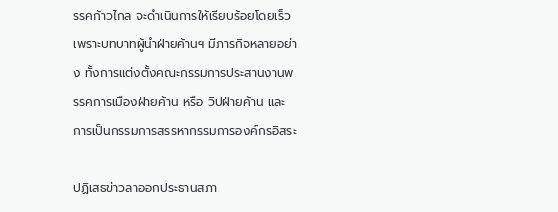รรคก้าวไกล จะดำเนินการให้เรียบร้อยโดยเร็ว เพราะบทบาทผู้นำฝ่ายค้านฯ มีภารกิจหลายอย่าง ทั้งการแต่งตั้งคณะกรรมการประสานงานพรรคการเมืองฝ่ายค้าน หรือ วิปฝ่ายค้าน และการเป็นกรรมการสรรหากรรมการองค์กรอิสระ

ปฏิเสธข่าวลาออกประธานสภา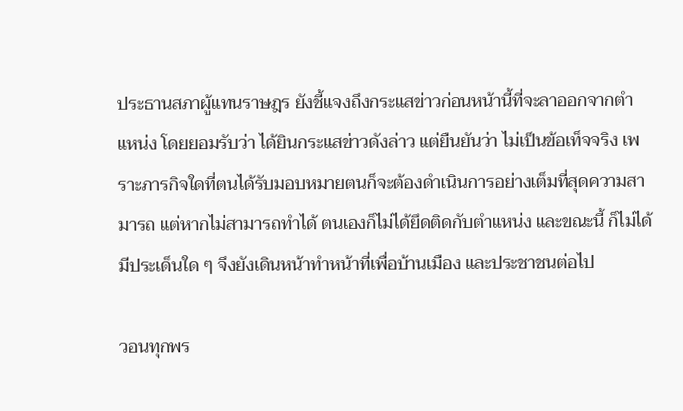ประธานสภาผู้แทนราษฎร ยังชี้แจงถึงกระแสข่าวก่อนหน้านี้ที่จะลาออกจากตำแหน่ง โดยยอมรับว่า ได้ยินกระแสข่าวดังล่าว แต่ยืนยันว่า ไม่เป็นข้อเท็จจริง เพราะภารกิจใดที่ตนได้รับมอบหมายตนก็จะต้องดำเนินการอย่างเต็มที่สุดความสามารถ แต่หากไม่สามารถทำได้ ตนเองก็ไม่ได้ยึดติดกับตำแหน่ง และขณะนี้ ก็ไม่ได้มีประเด็นใด ๆ จึงยังเดินหน้าทำหน้าที่เพื่อบ้านเมือง และประชาชนต่อไป

วอนทุกพร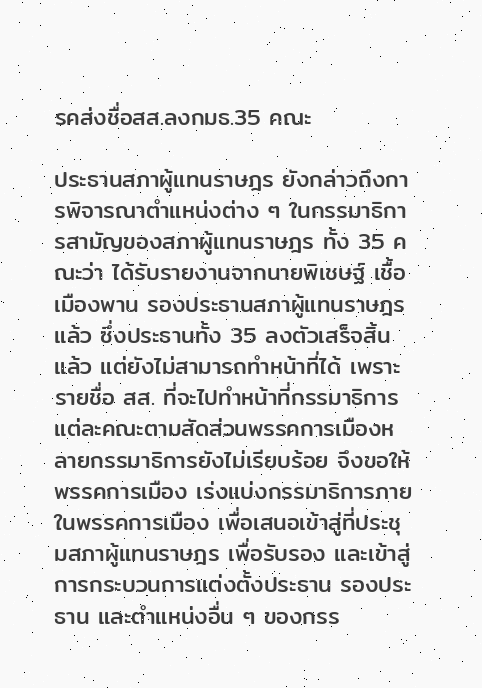รคส่งชื่อสส.ลงกมธ.35 คณะ

ประธานสภาผู้แทนราษฎร ยังกล่าวถึงการพิจารณาตำแหน่งต่าง ๆ ในกรรมาธิการสามัญของสภาผู้แทนราษฎร ทั้ง 35 คณะว่า ได้รับรายงานจากนายพิเชษฐ์ เชื้อเมืองพาน รองประธานสภาผู้แทนราษฎรแล้ว ซึ่งประธานทั้ง 35 ลงตัวเสร็จสิ้นแล้ว แต่ยังไม่สามารถทำหน้าที่ได้ เพราะรายชื่อ สส. ที่จะไปทำหน้าที่กรรมาธิการแต่ละคณะตามสัดส่วนพรรคการเมืองหลายกรรมาธิการยังไม่เรียบร้อย จึงขอให้พรรคการเมือง เร่งแบ่งกรรมาธิการภายในพรรคการเมือง เพื่อเสนอเข้าสู่ที่ประชุมสภาผู้แทนราษฎร เพื่อรับรอง และเข้าสู่การกระบวนการแต่งตั้งประธาน รองประธาน และตำแหน่งอื่น ๆ ของกรร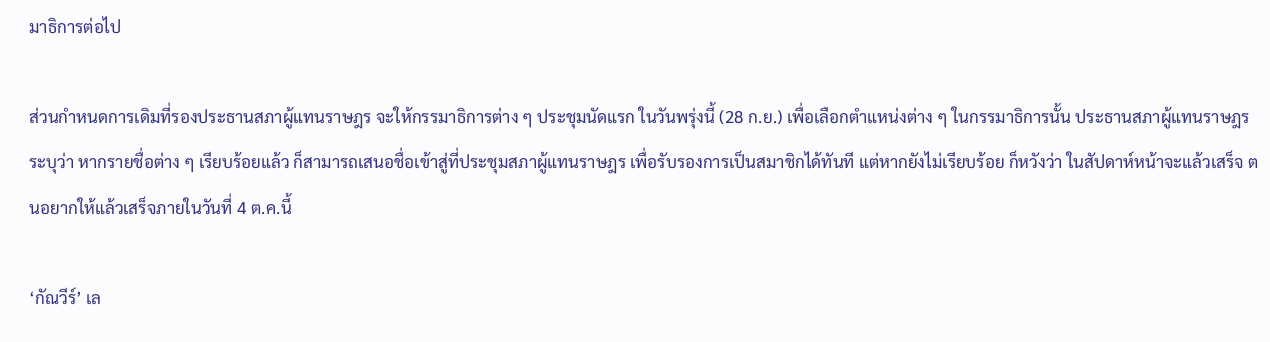มาธิการต่อไป

ส่วนกำหนดการเดิมที่รองประธานสภาผู้แทนราษฎร จะให้กรรมาธิการต่าง ๆ ประชุมนัดแรก ในวันพรุ่งนี้ (28 ก.ย.) เพื่อเลือกตำแหน่งต่าง ๆ ในกรรมาธิการนั้น ประธานสภาผู้แทนราษฎร ระบุว่า หากรายชื่อต่าง ๆ เรียบร้อยแล้ว ก็สามารถเสนอชื่อเข้าสู่ที่ประชุมสภาผู้แทนราษฎร เพื่อรับรองการเป็นสมาชิกได้ทันที แต่หากยังไม่เรียบร้อย ก็หวังว่า ในสัปดาห์หน้าจะแล้วเสร็จ ตนอยากให้แล้วเสร็จภายในวันที่ 4 ต.ค.นี้

‘กัณวีร์’ เล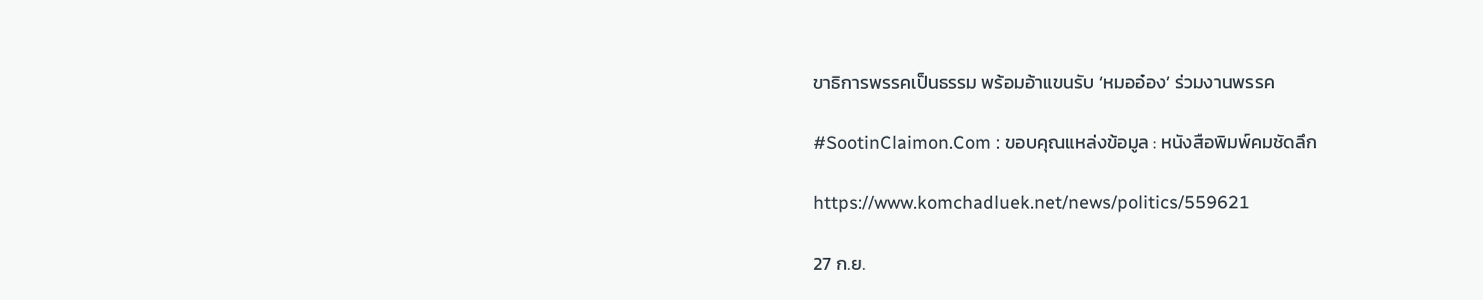ขาธิการพรรคเป็นธรรม พร้อมอ้าแขนรับ ‘หมออ๋อง’ ร่วมงานพรรค

#SootinClaimon.Com : ขอบคุณแหล่งข้อมูล : หนังสือพิมพ์คมชัดลึก

https://www.komchadluek.net/news/politics/559621

27 ก.ย.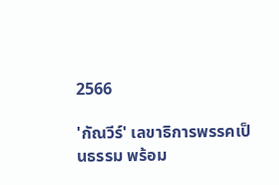2566

'กัณวีร์' เลขาธิการพรรคเป็นธรรม พร้อม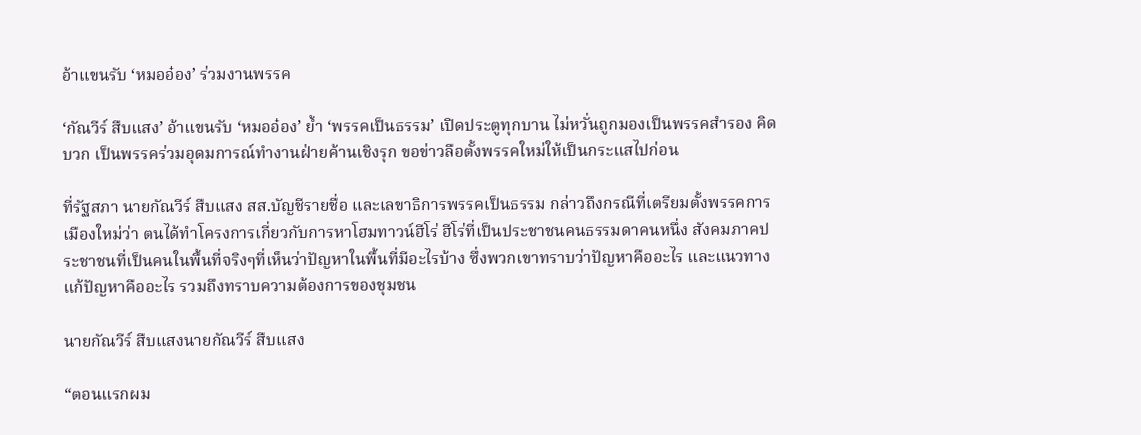อ้าแขนรับ ‘หมออ๋อง’ ร่วมงานพรรค

‘กัณวีร์ สืบแสง’ อ้าแขนรับ ‘หมออ๋อง’ ย้ำ ‘พรรคเป็นธรรม’ เปิดประตูทุกบาน ไม่หวั่นถูกมองเป็นพรรคสำรอง คิดบวก เป็นพรรคร่วมอุดมการณ์ทำงานฝ่ายค้านเชิงรุก ขอข่าวลือตั้งพรรคใหม่ให้เป็นกระแสไปก่อน

ที่รัฐสภา นายกัณวีร์ สืบแสง สส.บัญชีรายชื่อ และเลขาธิการพรรคเป็นธรรม กล่าวถึงกรณีที่เตรียมตั้งพรรคการเมืองใหม่ว่า ตนได้ทำโครงการเกี่ยวกับการหาโฮมทาวน์ฮีโร่ ฮีโร่ที่เป็นประชาชนคนธรรมดาคนหนึ่ง สังคมภาคประชาชนที่เป็นคนในพื้นที่จริงๆที่เห็นว่าปัญหาในพื้นที่มีอะไรบ้าง ซึ่งพวกเขาทราบว่าปัญหาคืออะไร และแนวทางแก้ปัญหาคืออะไร รวมถึงทราบความต้องการของชุมชน

นายกัณวีร์ สืบแสงนายกัณวีร์ สืบแสง

“ตอนแรกผม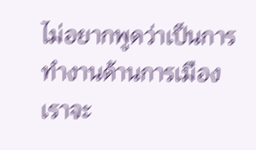ไม่อยากพูดว่าเป็นการทำงานด้านการเมือง เราจะ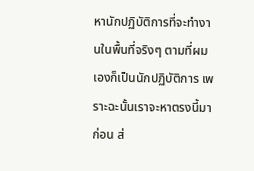หานักปฏิบัติการที่จะทำงานในพื้นที่จริงๆ ตามที่ผมเองก็เป็นนักปฏิบัติการ เพราะฉะนั้นเราจะหาตรงนี้มาก่อน ส่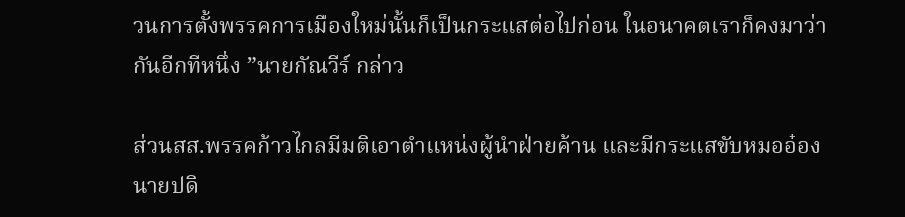วนการตั้งพรรคการเมืองใหม่นั้นก็เป็นกระแสต่อไปก่อน ในอนาคตเราก็คงมาว่ากันอีกทีหนึ่ง ”นายกัณวีร์ กล่าว

ส่วนสส.พรรคก้าวไกลมีมติเอาตำแหน่งผู้นำฝ่ายค้าน และมีกระแสขับหมออ๋อง นายปดิ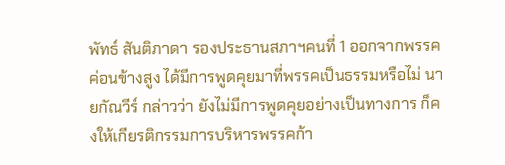พัทธ์ สันติภาดา รองประธานสภาฯคนที่ 1 ออกจากพรรคค่อนข้างสูง ได้มีการพูดคุยมาที่พรรคเป็นธรรมหรือไม่ นายกัณวีร์ กล่าวว่า ยังไม่มีการพูดคุยอย่างเป็นทางการ ก็คงให้เกียรติกรรมการบริหารพรรคก้า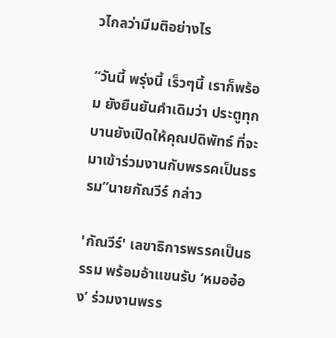วไกลว่ามีมติอย่างไร

“วันนี้ พรุ่งนี้ เร็วๆนี้ เราก็พร้อม ยังยืนยันคำเดิมว่า ประตูทุกบานยังเปิดให้คุณปดิพัทธ์ ที่จะมาเข้าร่วมงานกับพรรคเป็นธรรม”นายกัณวีร์ กล่าว

'กัณวีร์' เลขาธิการพรรคเป็นธรรม พร้อมอ้าแขนรับ ‘หมออ๋อง’ ร่วมงานพรร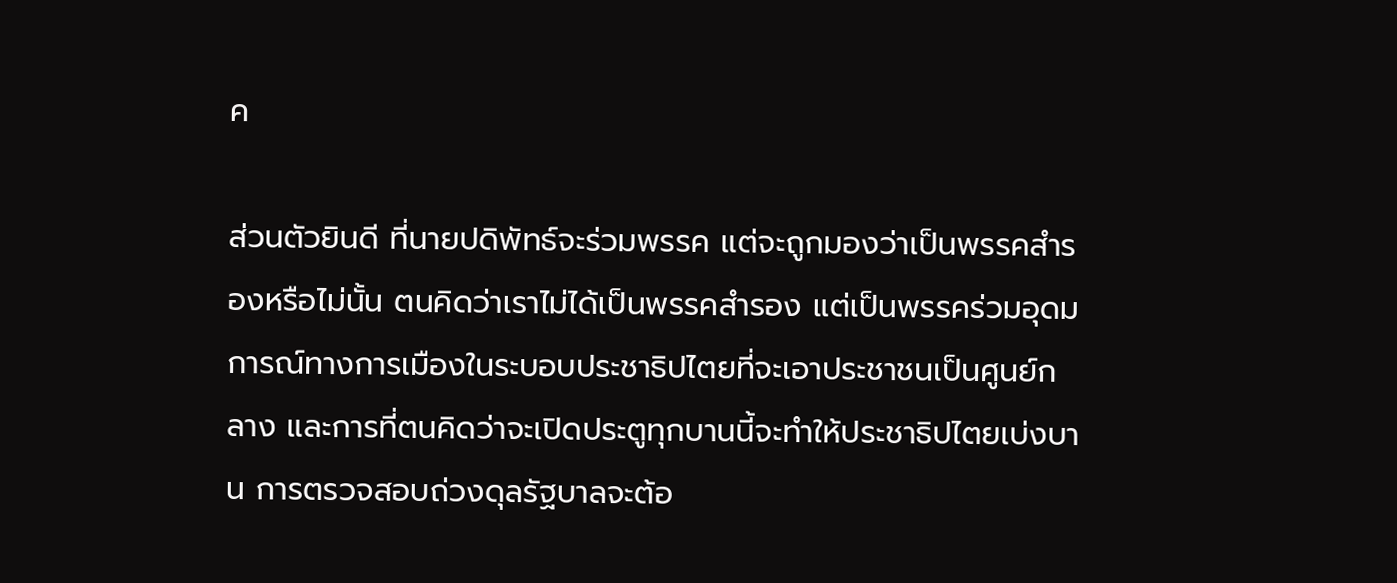ค

ส่วนตัวยินดี ที่นายปดิพัทธ์จะร่วมพรรค แต่จะถูกมองว่าเป็นพรรคสำรองหรือไม่นั้น ตนคิดว่าเราไม่ได้เป็นพรรคสำรอง แต่เป็นพรรคร่วมอุดมการณ์ทางการเมืองในระบอบประชาธิปไตยที่จะเอาประชาชนเป็นศูนย์กลาง และการที่ตนคิดว่าจะเปิดประตูทุกบานนี้จะทำให้ประชาธิปไตยเบ่งบาน การตรวจสอบถ่วงดุลรัฐบาลจะต้อ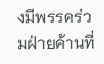งมีพรรคร่วมฝ่ายค้านที่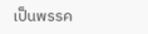เป็นพรรค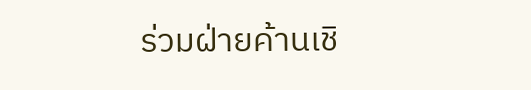ร่วมฝ่ายค้านเชิ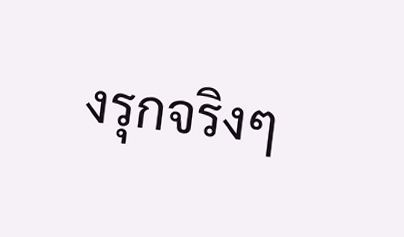งรุกจริงๆ